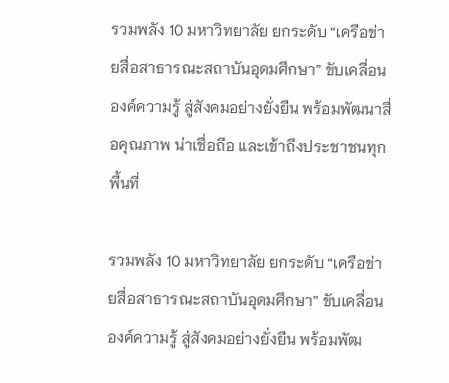รวมพลัง 10 มหาวิทยาลัย ยกระดับ “เครือข่ายสื่อสาธารณะสถาบันอุดมศึกษา” ขับเคลื่อนองค์ความรู้ สู่สังคมอย่างยั่งยืน พร้อมพัฒนาสื่อคุณภาพ น่าเชื่อถือ และเข้าถึงประชาชนทุกพื้นที่

รวมพลัง 10 มหาวิทยาลัย ยกระดับ “เครือข่ายสื่อสาธารณะสถาบันอุดมศึกษา” ขับเคลื่อนองค์ความรู้ สู่สังคมอย่างยั่งยืน พร้อมพัฒ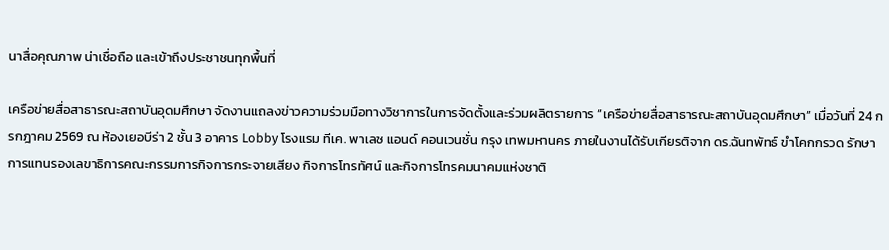นาสื่อคุณภาพ น่าเชื่อถือ และเข้าถึงประชาชนทุกพื้นที่

เครือข่ายสื่อสาธารณะสถาบันอุดมศึกษา จัดงานแถลงข่าวความร่วมมือทางวิชาการในการจัดตั้งและร่วมผลิตรายการ “เครือข่ายสื่อสาธารณะสถาบันอุดมศึกษา” เมื่อวันที่ 24 กรกฎาคม 2569 ณ ห้องเยอบีร่า 2 ชั้น 3 อาคาร Lobby โรงแรม ทีเค. พาเลซ แอนด์ คอนเวนชั่น กรุง เทพมหานคร ภายในงานได้รับเกียรติจาก ดร.ฉันทพัทธ์ ขำโคกกรวด รักษาการแทนรองเลขาธิการคณะกรรมการกิจการกระจายเสียง กิจการโทรทัศน์ และกิจการโทรคมนาคมแห่งชาติ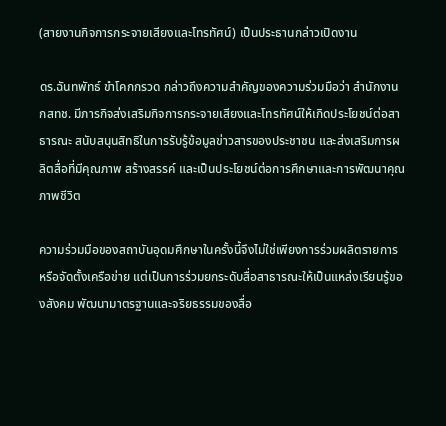(สายงานกิจการกระจายเสียงและโทรทัศน์) เป็นประธานกล่าวเปิดงาน

ดร.ฉันทพัทธ์ ขำโคกกรวด กล่าวถึงความสำคัญของความร่วมมือว่า สำนักงาน กสทช. มีภารกิจส่งเสริมกิจการกระจายเสียงและโทรทัศน์ให้เกิดประโยชน์ต่อสาธารณะ สนับสนุนสิทธิในการรับรู้ข้อมูลข่าวสารของประชาชน และส่งเสริมการผลิตสื่อที่มีคุณภาพ สร้างสรรค์ และเป็นประโยชน์ต่อการศึกษาและการพัฒนาคุณภาพชีวิต

ความร่วมมือของสถาบันอุดมศึกษาในครั้งนี้จึงไม่ใช่เพียงการร่วมผลิตรายการหรือจัดตั้งเครือข่าย แต่เป็นการร่วมยกระดับสื่อสาธารณะให้เป็นแหล่งเรียนรู้ของสังคม พัฒนามาตรฐานและจริยธรรมของสื่อ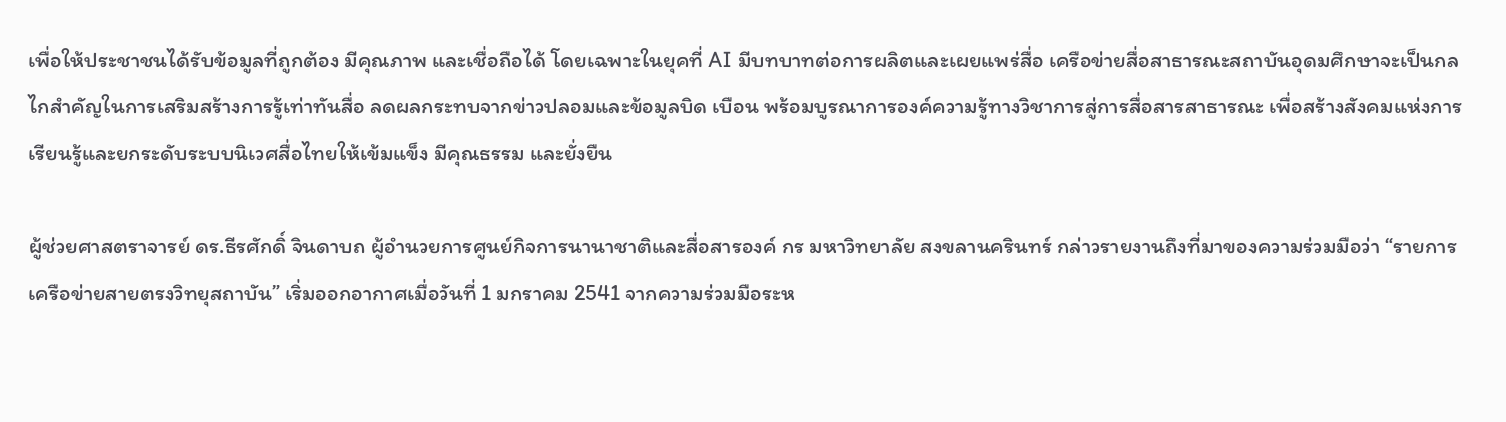เพื่อให้ประชาชนได้รับข้อมูลที่ถูกต้อง มีคุณภาพ และเชื่อถือได้ โดยเฉพาะในยุคที่ AI มีบทบาทต่อการผลิตและเผยแพร่สื่อ เครือข่ายสื่อสาธารณะสถาบันอุดมศึกษาจะเป็นกลไกสำคัญในการเสริมสร้างการรู้เท่าทันสื่อ ลดผลกระทบจากข่าวปลอมและข้อมูลบิด เบือน พร้อมบูรณาการองค์ความรู้ทางวิชาการสู่การสื่อสารสาธารณะ เพื่อสร้างสังคมแห่งการเรียนรู้และยกระดับระบบนิเวศสื่อไทยให้เข้มแข็ง มีคุณธรรม และยั่งยืน

ผู้ช่วยศาสตราจารย์ ดร.ธีรศักดิ์ จินดาบถ ผู้อำนวยการศูนย์กิจการนานาชาติและสื่อสารองค์ กร มหาวิทยาลัย สงขลานครินทร์ กล่าวรายงานถึงที่มาของความร่วมมือว่า “รายการเครือข่ายสายตรงวิทยุสถาบัน” เริ่มออกอากาศเมื่อวันที่ 1 มกราคม 2541 จากความร่วมมือระห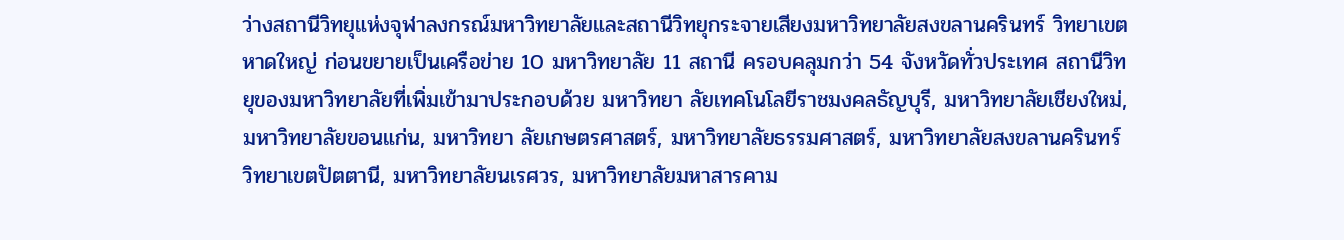ว่างสถานีวิทยุแห่งจุฬาลงกรณ์มหาวิทยาลัยและสถานีวิทยุกระจายเสียงมหาวิทยาลัยสงขลานครินทร์ วิทยาเขตหาดใหญ่ ก่อนขยายเป็นเครือข่าย 10 มหาวิทยาลัย 11 สถานี ครอบคลุมกว่า 54 จังหวัดทั่วประเทศ สถานีวิทยุของมหาวิทยาลัยที่เพิ่มเข้ามาประกอบด้วย มหาวิทยา ลัยเทคโนโลยีราชมงคลธัญบุรี, มหาวิทยาลัยเชียงใหม่, มหาวิทยาลัยขอนแก่น, มหาวิทยา ลัยเกษตรศาสตร์, มหาวิทยาลัยธรรมศาสตร์, มหาวิทยาลัยสงขลานครินทร์ วิทยาเขตปัตตานี, มหาวิทยาลัยนเรศวร, มหาวิทยาลัยมหาสารคาม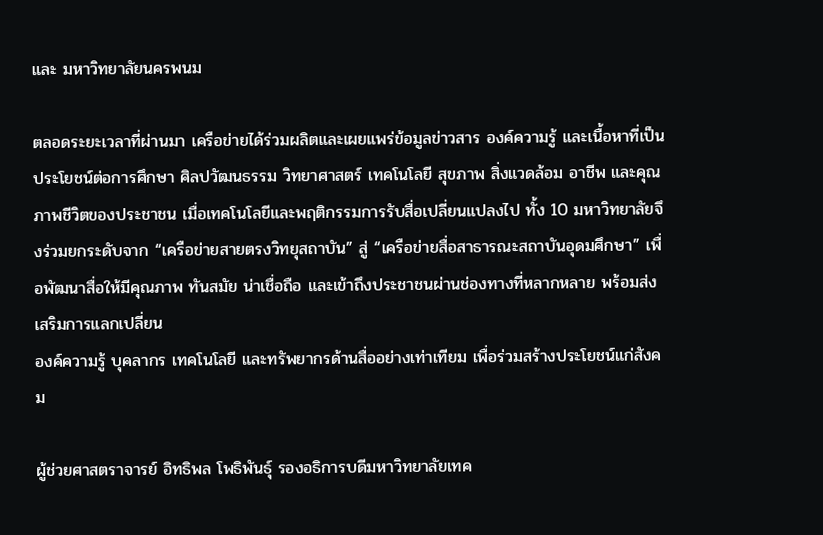และ มหาวิทยาลัยนครพนม

ตลอดระยะเวลาที่ผ่านมา เครือข่ายได้ร่วมผลิตและเผยแพร่ข้อมูลข่าวสาร องค์ความรู้ และเนื้อหาที่เป็นประโยชน์ต่อการศึกษา ศิลปวัฒนธรรม วิทยาศาสตร์ เทคโนโลยี สุขภาพ สิ่งแวดล้อม อาชีพ และคุณภาพชีวิตของประชาชน เมื่อเทคโนโลยีและพฤติกรรมการรับสื่อเปลี่ยนแปลงไป ทั้ง 10 มหาวิทยาลัยจึงร่วมยกระดับจาก “เครือข่ายสายตรงวิทยุสถาบัน” สู่ “เครือข่ายสื่อสาธารณะสถาบันอุดมศึกษา” เพื่อพัฒนาสื่อให้มีคุณภาพ ทันสมัย น่าเชื่อถือ และเข้าถึงประชาชนผ่านช่องทางที่หลากหลาย พร้อมส่งเสริมการแลกเปลี่ยน
องค์ความรู้ บุคลากร เทคโนโลยี และทรัพยากรด้านสื่ออย่างเท่าเทียม เพื่อร่วมสร้างประโยชน์แก่สังคม

ผู้ช่วยศาสตราจารย์ อิทธิพล โพธิพันธุ์ รองอธิการบดีมหาวิทยาลัยเทค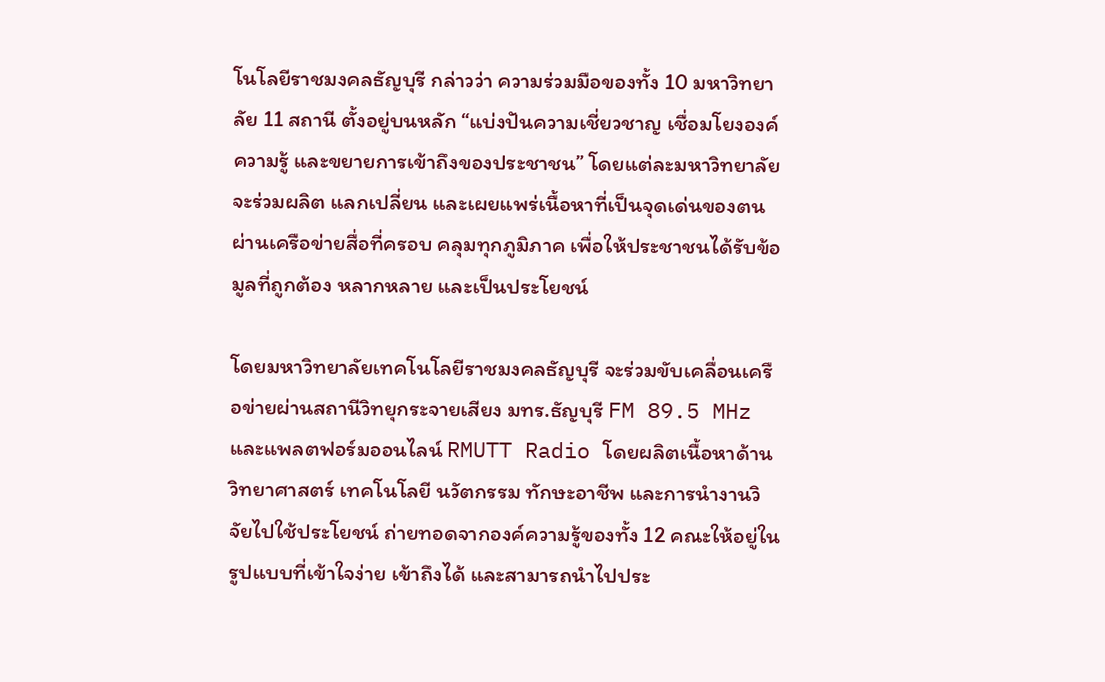โนโลยีราชมงคลธัญบุรี กล่าวว่า ความร่วมมือของทั้ง 10 มหาวิทยาลัย 11 สถานี ตั้งอยู่บนหลัก “แบ่งปันความเชี่ยวชาญ เชื่อมโยงองค์ความรู้ และขยายการเข้าถึงของประชาชน” โดยแต่ละมหาวิทยาลัยจะร่วมผลิต แลกเปลี่ยน และเผยแพร่เนื้อหาที่เป็นจุดเด่นของตน ผ่านเครือข่ายสื่อที่ครอบ คลุมทุกภูมิภาค เพื่อให้ประชาชนได้รับข้อมูลที่ถูกต้อง หลากหลาย และเป็นประโยชน์

โดยมหาวิทยาลัยเทคโนโลยีราชมงคลธัญบุรี จะร่วมขับเคลื่อนเครือข่ายผ่านสถานีวิทยุกระจายเสียง มทร.ธัญบุรี FM 89.5 MHz และแพลตฟอร์มออนไลน์ RMUTT Radio โดยผลิตเนื้อหาด้านวิทยาศาสตร์ เทคโนโลยี นวัตกรรม ทักษะอาชีพ และการนำงานวิจัยไปใช้ประโยชน์ ถ่ายทอดจากองค์ความรู้ของทั้ง 12 คณะให้อยู่ในรูปแบบที่เข้าใจง่าย เข้าถึงได้ และสามารถนำไปประ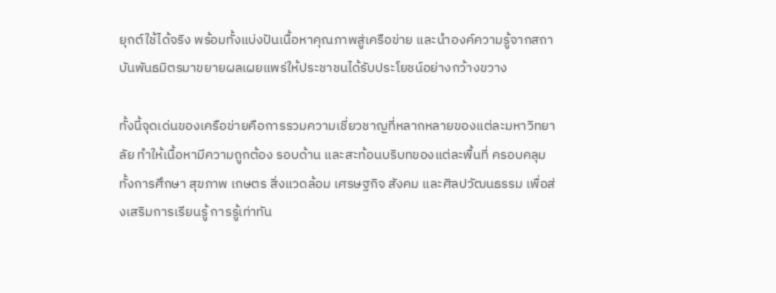ยุกต์ใช้ได้จริง พร้อมทั้งแบ่งปันเนื้อหาคุณภาพสู่เครือข่าย และนำองค์ความรู้จากสถาบันพันธมิตรมาขยายผลเผยแพร่ให้ประชาชนได้รับประโยชน์อย่างกว้างขวาง

ทั้งนี้จุดเด่นของเครือข่ายคือการรวมความเชี่ยวชาญที่หลากหลายของแต่ละมหาวิทยาลัย ทำให้เนื้อหามีความถูกต้อง รอบด้าน และสะท้อนบริบทของแต่ละพื้นที่ ครอบคลุมทั้งการศึกษา สุขภาพ เกษตร สิ่งแวดล้อม เศรษฐกิจ สังคม และศิลปวัฒนธรรม เพื่อส่งเสริมการเรียนรู้ การรู้เท่าทัน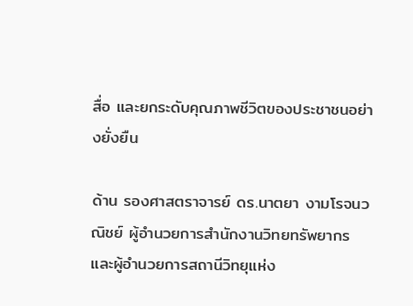สื่อ และยกระดับคุณภาพชีวิตของประชาชนอย่างยั่งยืน

ด้าน รองศาสตราจารย์ ดร.นาตยา งามโรจนวณิชย์ ผู้อำนวยการสำนักงานวิทยทรัพยากร และผู้อำนวยการสถานีวิทยุแห่ง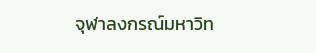จุฬาลงกรณ์มหาวิท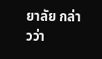ยาลัย กล่าวว่า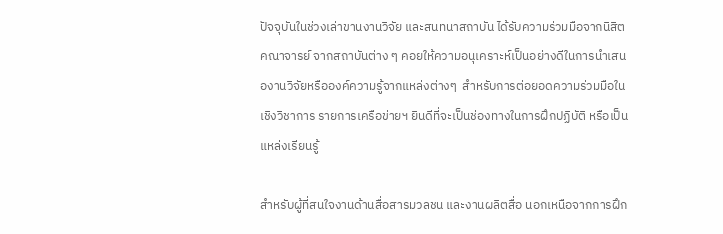ปัจจุบันในช่วงเล่าขานงานวิจัย และสนทนาสถาบัน ได้รับความร่วมมือจากนิสิต คณาจารย์ จากสถาบันต่าง ๆ คอยให้ความอนุเคราะห์เป็นอย่างดีในการนำเสนองานวิจัยหรือองค์ความรู้จากแหล่งต่างๆ  สำหรับการต่อยอดความร่วมมือในเชิงวิชาการ รายการเครือข่ายฯ ยินดีที่จะเป็นช่องทางในการฝึกปฏิบัติ หรือเป็นแหล่งเรียนรู้

สำหรับผู้ที่สนใจงานด้านสื่อสารมวลชน และงานผลิตสื่อ นอกเหนือจากการฝึก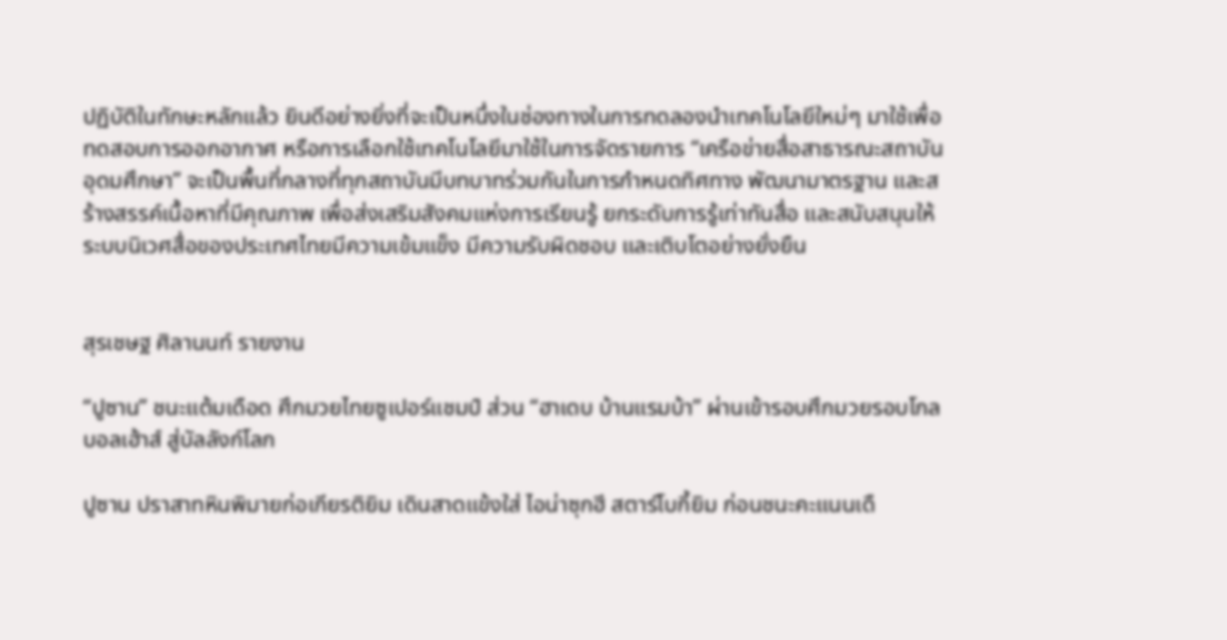ปฏิบัติในทักษะหลักแล้ว ยินดีอย่างยิ่งที่จะเป็นหนึ่งในช่องทางในการทดลองนำเทคโนโลยีใหม่ๆ มาใช้เพื่อทดสอบการออกอากาศ หรือการเลือกใช้เทคโนโลยีมาใช้ในการจัดรายการ “เครือข่ายสื่อสาธารณะสถาบันอุดมศึกษา” จะเป็นพื้นที่กลางที่ทุกสถาบันมีบทบาทร่วมกันในการกำหนดทิศทาง พัฒนามาตรฐาน และสร้างสรรค์เนื้อหาที่มีคุณภาพ เพื่อส่งเสริมสังคมแห่งการเรียนรู้ ยกระดับการรู้เท่าทันสื่อ และสนับสนุนให้ระบบนิเวศสื่อของประเทศไทยมีความเข้มแข็ง มีความรับผิดชอบ และเติบโตอย่างยั่งยืน


สุรเชษฐ ศิลานนท์ รายงาน

“ปูซาน” ชนะแต้มเดือด ศึกมวยไทยซูเปอร์แชมป์ ส่วน “ฮาเดบ บ้านแรมบ้า” ผ่านเข้ารอบศึกมวยรอบโกลบอลเฮ้าส์ สู่บัลลังก์โลก

ปูซาน ปราสาทหินพิมายก่อเกียรติยิม เดินสาดแข้งใส่ ไอน่าซุกฮี สตาร์โบกี้ยิม ก่อนชนะคะแนนเดื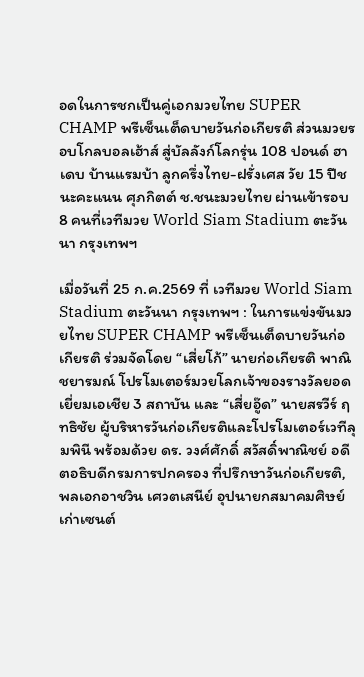อดในการชกเป็นคู่เอกมวยไทย SUPER CHAMP พรีเซ็นเต็ดบายวันก่อเกียรติ ส่วนมวยรอบโกลบอลเฮ้าส์ สู่บัลลังก์โลกรุ่น 108 ปอนด์ ฮาเดบ บ้านแรมบ้า ลูกครึ่งไทย-ฝรั่งเศส วัย 15 ปีชนะคะแนน ศุภกิตต์ ช.ชนะมวยไทย ผ่านเข้ารอบ 8 คนที่เวทีมวย World Siam Stadium ตะวันนา กรุงเทพฯ

เมื่อวันที่ 25 ก.ค.2569 ที่ เวทีมวย World Siam Stadium ตะวันนา กรุงเทพฯ : ในการแข่งขันมวยไทย SUPER CHAMP พรีเซ็นเต็ดบายวันก่อเกียรติ ร่วมจัดโดย “เสี่ยโก้” นายก่อเกียรติ พาณิชยารมณ์ โปรโมเตอร์มวยโลกเจ้าของรางวัลยอดเยี่ยมเอเชีย 3 สถาบัน และ “เสี่ยอู๊ด” นายสรวีร์ ฤทธิชัย ผู้บริหารวันก่อเกียรติและโปรโมเตอร์เวทีลุมพินี พร้อมด้วย ดร. วงศ์ศักดิ์ สวัสดิ์พาณิชย์ อดีตอธิบดีกรมการปกครอง ที่ปรึกษาวันก่อเกียรติ, พลเอกอาชวิน เศวตเสนีย์ อุปนายกสมาคมศิษย์เก่าเซนต์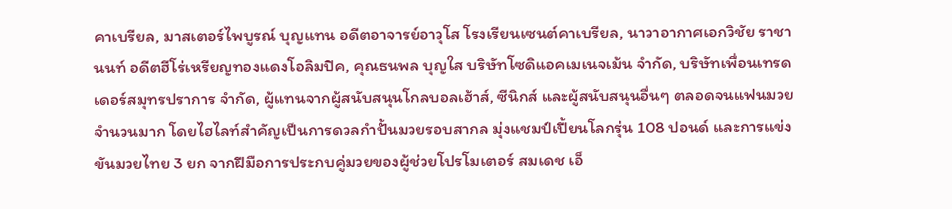คาเบรียล, มาสเตอร์ไพบูรณ์ บุญแทน อดีตอาจารย์อาวุโส โรงเรียนเซนต์คาเบรียล, นาวาอากาศเอกวิชัย ราชานนท์ อดีตฮีโร่เหรียญทองแดงโอลิมปิค, คุณธนพล บุญใส บริษัทโซดิแอคเมเนจเม้น จำกัด, บริษัทเพื่อนเทรดเดอร์สมุทรปราการ จำกัด, ผู้แทนจากผู้สนับสนุนโกลบอลเฮ้าส์, ซีนิกส์ และผู้สนับสนุนอื่นๆ ตลอดจนแฟนมวยจำนวนมาก โดยไฮไลท์สำคัญเป็นการดวลกำปั้นมวยรอบสากล มุ่งแชมป์เปี้ยนโลกรุ่น 108 ปอนด์ และการแข่งขันมวยไทย 3 ยก จากฝีมือการประกบคู่มวยของผู้ช่วยโปรโมเตอร์ สมเดช เอ็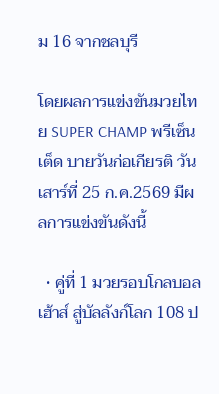ม 16 จากชลบุรี

โดยผลการแข่งขันมวยไทย SUPER CHAMP พรีเซ็นเต็ด บายวันก่อเกียรติ วันเสาร์ที่ 25 ก.ค.2569 มีผลการแข่งขันดังนี้

  • คู่ที่ 1 มวยรอบโกลบอลเฮ้าส์ สู่บัลลังก์โลก 108 ป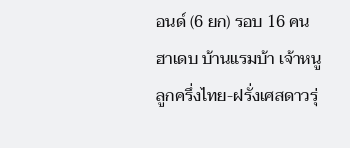อนด์ (6 ยก) รอบ 16 คน ฮาเดบ บ้านแรมบ้า เจ้าหนูลูกครึ่งไทย-ฝรั่งเศสดาวรุ่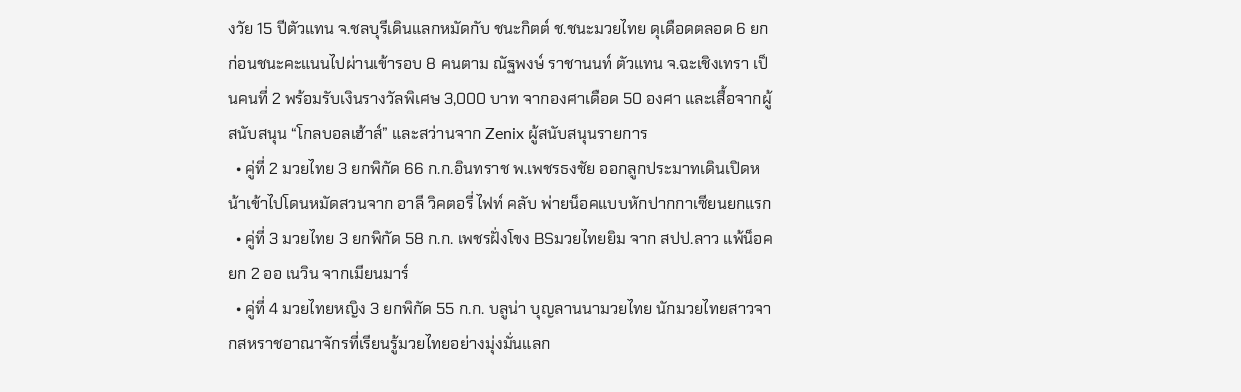งวัย 15 ปีตัวแทน จ.ชลบุรีเดินแลกหมัดกับ ชนะกิตต์ ช.ชนะมวยไทย ดุเดือดตลอด 6 ยกก่อนชนะคะแนนไปผ่านเข้ารอบ 8 คนตาม ณัฐพงษ์ ราชานนท์ ตัวแทน จ.ฉะเชิงเทรา เป็นคนที่ 2 พร้อมรับเงินรางวัลพิเศษ 3,000 บาท จากองศาเดือด 50 องศา และเสื้อจากผู้สนับสนุน “โกลบอลเฮ้าส์” และสว่านจาก Zenix ผู้สนับสนุนรายการ
  • คู่ที่ 2 มวยไทย 3 ยกพิกัด 66 ก.ก.อินทราช พ.เพชรธงชัย ออกลูกประมาทเดินเปิดหน้าเข้าไปโดนหมัดสวนจาก อาลี วิคตอรี่ ไฟท์ คลับ พ่ายน็อคแบบหักปากกาเซียนยกแรก
  • คู่ที่ 3 มวยไทย 3 ยกพิกัด 58 ก.ก. เพชรฝั่งโขง BSมวยไทยยิม จาก สปป.ลาว แพ้น็อคยก 2 ออ เนวิน จากเมียนมาร์
  • คู่ที่ 4 มวยไทยหญิง 3 ยกพิกัด 55 ก.ก. บลูน่า บุญลานนามวยไทย นักมวยไทยสาวจากสหราชอาณาจักรที่เรียนรู้มวยไทยอย่างมุ่งมั่นแลก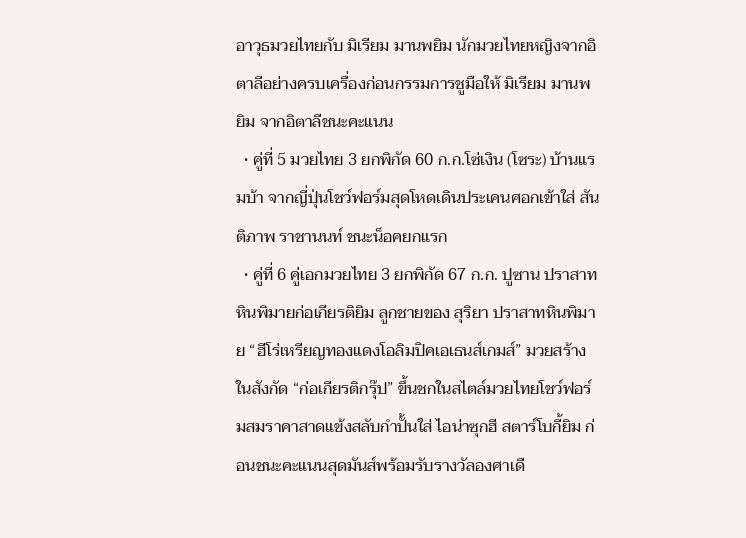อาวุธมวยไทยกับ มิเรียม มานพยิม นักมวยไทยหญิงจากอิตาลีอย่างครบเครื่องก่อนกรรมการชูมือให้ มิเรียม มานพยิม จากอิตาลีชนะคะแนน
  • คู่ที่ 5 มวยไทย 3 ยกพิกัด 60 ก.ก.โซ่เงิน (โซระ) บ้านแรมบ้า จากญี่ปุ่นโชว์ฟอร์มสุดโหดเดินประเคนศอกเข้าใส่ สันติภาพ ราชานนท์ ชนะน็อคยกแรก
  • คู่ที่ 6 คู่เอกมวยไทย 3 ยกพิกัด 67 ก.ก. ปูซาน ปราสาทหินพิมายก่อเกียรติยิม ลูกชายของ สุริยา ปราสาทหินพิมาย “ฮีโร่เหรียญทองแดงโอลิมปิคเอเธนส์เกมส์” มวยสร้างในสังกัด “ก่อเกียรติกรุ๊ป” ขึ้นชกในสไตล์มวยไทยโชว์ฟอร์มสมราคาสาดแข้งสลับกำปั้นใส่ ไอน่าซุกฮี สตาร์โบกี้ยิม ก่อนชนะคะแนนสุดมันส์พร้อมรับรางวัลองศาเดื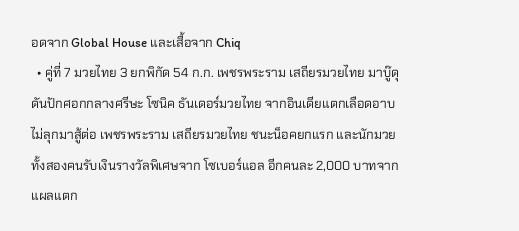อดจาก Global House และเสื้อจาก Chiq
  • คู่ที่ 7 มวยไทย 3 ยกพิกัด 54 ก.ก. เพชรพระราม เสถียรมวยไทย มาบู๊ดุดันปักศอกกลางศรีษะ โซนิค ธันเดอร์มวยไทย จากอินเดียแตกเลือดอาบไม่ลุกมาสู้ต่อ เพชรพระราม เสถียรมวยไทย ชนะน็อคยกแรก และนักมวยทั้งสองคนรับเงินรางวัลพิเศษจาก โซเบอร์แอล อีกคนละ 2,000 บาทจากแผลแตก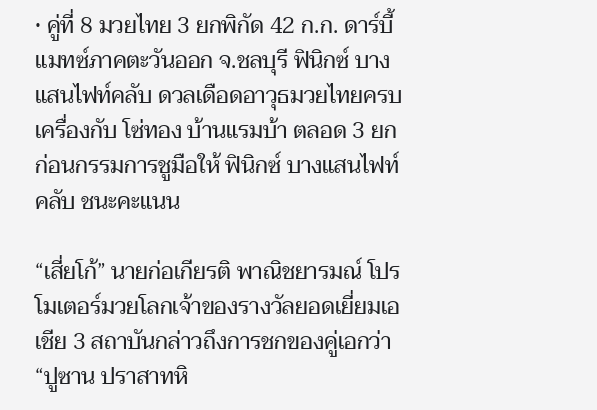• คู่ที่ 8 มวยไทย 3 ยกพิกัด 42 ก.ก. ดาร์บี้แมทซ์ภาคตะวันออก จ.ชลบุรี ฟินิกซ์ บางแสนไฟท์คลับ ดวลเดือดอาวุธมวยไทยครบเครื่องกับ โซ่ทอง บ้านแรมบ้า ตลอด 3 ยกก่อนกรรมการชูมือให้ ฟินิกซ์ บางแสนไฟท์คลับ ชนะคะแนน

“เสี่ยโก้” นายก่อเกียรติ พาณิชยารมณ์ โปรโมเตอร์มวยโลกเจ้าของรางวัลยอดเยี่ยมเอเชีย 3 สถาบันกล่าวถึงการชกของคู่เอกว่า “ปูซาน ปราสาทหิ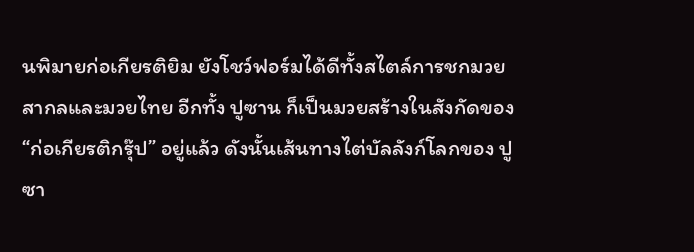นพิมายก่อเกียรติยิม ยังโชว์ฟอร์มได้ดีทั้งสไตล์การชกมวยสากลและมวยไทย อีกทั้ง ปูซาน ก็เป็นมวยสร้างในสังกัดของ “ก่อเกียรติกรุ๊ป” อยู่แล้ว ดังนั้นเส้นทางไต่บัลลังก์โลกของ ปูซา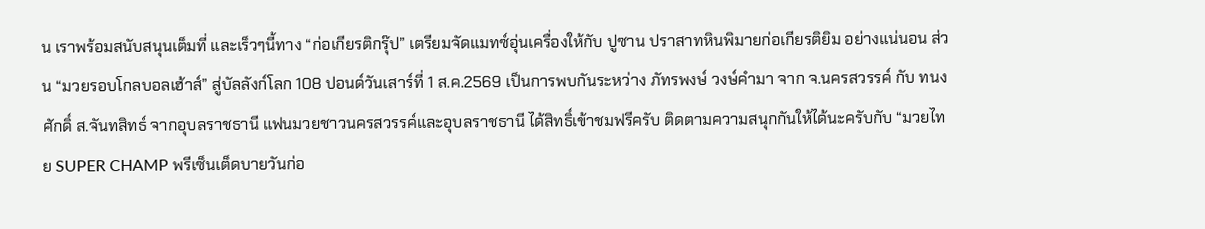น เราพร้อมสนับสนุนเต็มที่ และเร็วๆนี้ทาง “ก่อเกียรติกรุ๊ป” เตรียมจัดแมทซ์อุ่นเครื่องให้กับ ปูซาน ปราสาทหินพิมายก่อเกียรติยิม อย่างแน่นอน ส่วน “มวยรอบโกลบอลเฮ้าส์” สู่บัลลังก์โลก 108 ปอนด์วันเสาร์ที่ 1 ส.ค.2569 เป็นการพบกันระหว่าง ภัทรพงษ์ วงษ์คำมา จาก จ.นครสวรรค์ กับ ทนงศักดิ์ ส.จันทสิทธ์ จากอุบลราชธานี แฟนมวยชาวนครสวรรค์และอุบลราชธานี ได้สิทธิ์เข้าชมฟรีครับ ติดตามความสนุกกันให้ได้นะครับกับ “มวยไทย SUPER CHAMP พรีเซ็นเต็ดบายวันก่อ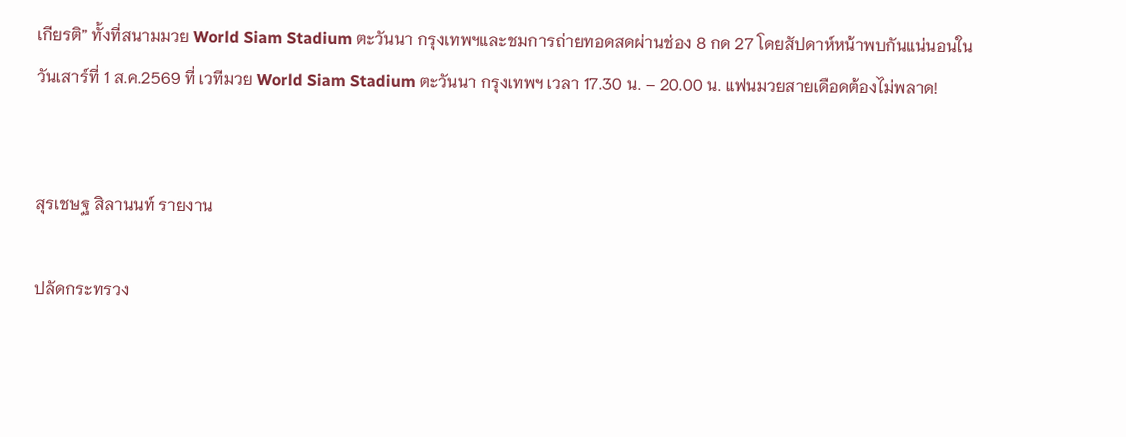เกียรติ” ทั้งที่สนามมวย World Siam Stadium ตะวันนา กรุงเทพฯและชมการถ่ายทอดสดผ่านช่อง 8 กด 27 โดยสัปดาห์หน้าพบกันแน่นอนในวันเสาร์ที่ 1 ส.ค.2569 ที่ เวทีมวย World Siam Stadium ตะวันนา กรุงเทพฯ เวลา 17.30 น. – 20.00 น. แฟนมวยสายเดือดต้องไม่พลาด!


สุรเชษฐ สิลานนท์ รายงาน

ปลัดกระทรวง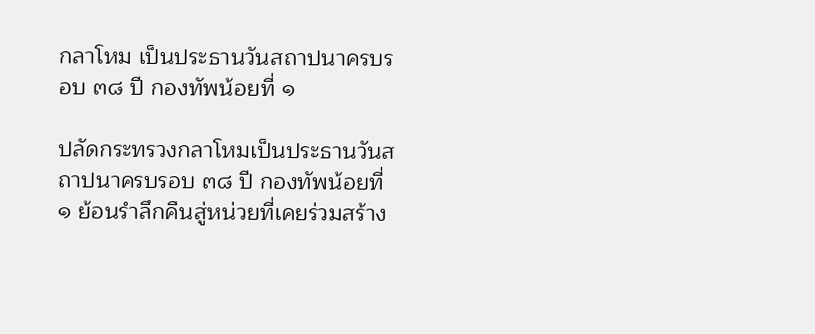กลาโหม เป็นประธานวันสถาปนาครบรอบ ๓๘ ปี กองทัพน้อยที่ ๑

ปลัดกระทรวงกลาโหมเป็นประธานวันสถาปนาครบรอบ ๓๘ ปี กองทัพน้อยที่ ๑ ย้อนรำลึกคืนสู่หน่วยที่เคยร่วมสร้าง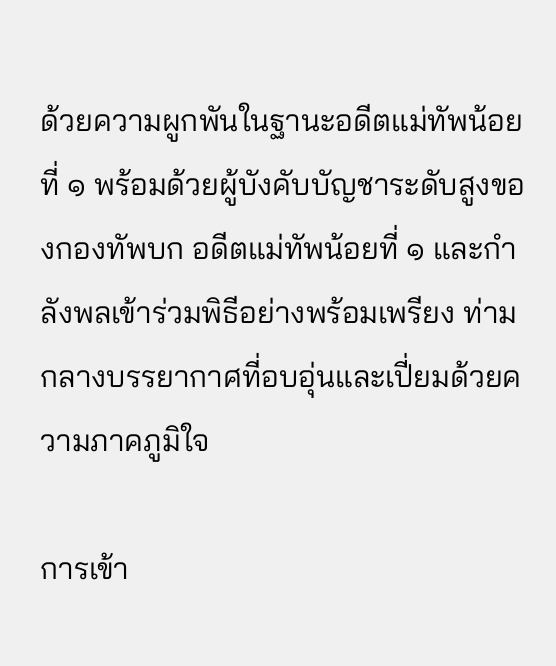ด้วยความผูกพันในฐานะอดีตแม่ทัพน้อยที่ ๑ พร้อมด้วยผู้บังคับบัญชาระดับสูงของกองทัพบก อดีตแม่ทัพน้อยที่ ๑ และกำลังพลเข้าร่วมพิธีอย่างพร้อมเพรียง ท่าม กลางบรรยากาศที่อบอุ่นและเปี่ยมด้วยความภาคภูมิใจ

การเข้า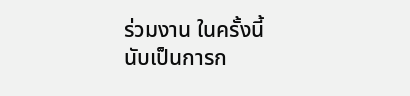ร่วมงาน ในครั้งนี้ นับเป็นการก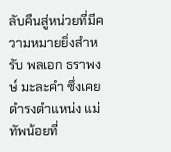ลับคืนสู่หน่วยที่มีความหมายยิ่งสำหรับ พลเอก ธราพงษ์ มะละคำ ซึ่งเคยดำรงตำแหน่ง แม่ทัพน้อยที่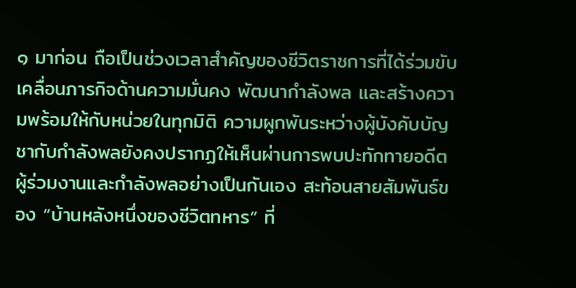๑ มาก่อน ถือเป็นช่วงเวลาสำคัญของชีวิตราชการที่ได้ร่วมขับเคลื่อนภารกิจด้านความมั่นคง พัฒนากำลังพล และสร้างความพร้อมให้กับหน่วยในทุกมิติ ความผูกพันระหว่างผู้บังคับบัญชากับกำลังพลยังคงปรากฏให้เห็นผ่านการพบปะทักทายอดีตผู้ร่วมงานและกำลังพลอย่างเป็นกันเอง สะท้อนสายสัมพันธ์ของ “บ้านหลังหนึ่งของชีวิตทหาร” ที่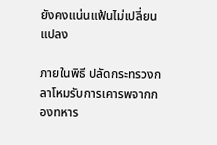ยังคงแน่นแฟ้นไม่เปลี่ยนแปลง

ภายในพิธี ปลัดกระทรวงกลาโหมรับการเคารพจากกองทหาร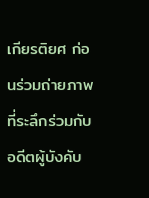เกียรติยศ ก่อนร่วมถ่ายภาพที่ระลึกร่วมกับอดีตผู้บังคับ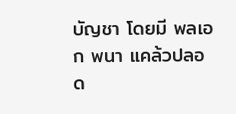บัญชา โดยมี พลเอก พนา แคล้วปลอด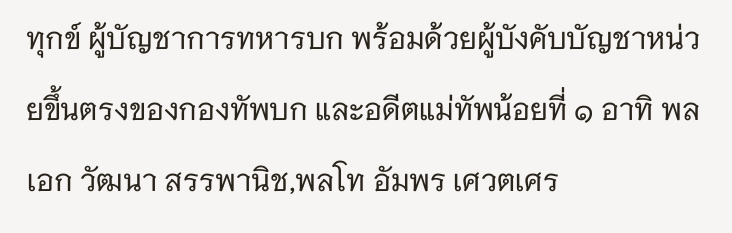ทุกข์ ผู้บัญชาการทหารบก พร้อมด้วยผู้บังคับบัญชาหน่วยขึ้นตรงของกองทัพบก และอดีตแม่ทัพน้อยที่ ๑ อาทิ พลเอก วัฒนา สรรพานิช,พลโท อัมพร เศวตเศร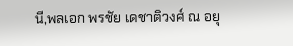นี,พลเอก พรชัย เดชาติวงศ์ ณ อยุ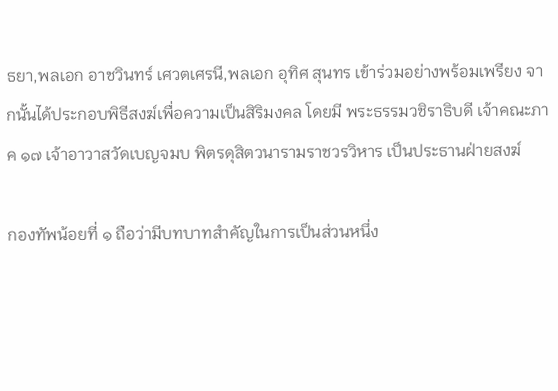ธยา,พลเอก อาชวินทร์ เศวตเศรนี,พลเอก อุทิศ สุนทร เข้าร่วมอย่างพร้อมเพรียง จากนั้นได้ประกอบพิธีสงฆ์เพื่อความเป็นสิริมงคล โดยมี พระธรรมวชิราธิบดี เจ้าคณะภาค ๑๗ เจ้าอาวาสวัดเบญจมบ พิตรดุสิตวนารามราชวรวิหาร เป็นประธานฝ่ายสงฆ์

กองทัพน้อยที่ ๑ ถือว่ามีบทบาทสำคัญในการเป็นส่วนหนึ่ง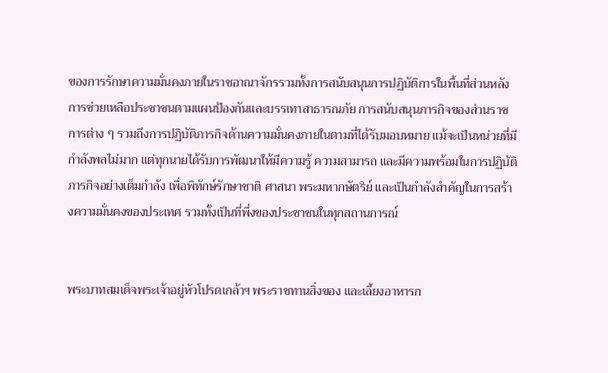ของการรักษาความมั่นคงภายในราชอาณาจักรรวมทั้งการสนับสนุนการปฏิบัติการในพื้นที่ส่วนหลังการช่วยเหลือประชาชนตามแผนป้องกันและบรรเทาสาธารณภัย การสนับสนุนภารกิจของส่วนราชการต่าง ๆ รวมถึงการปฏิบัติภารกิจด้านความมั่นคงภายในตามที่ได้รับมอบหมาย แม้จะเป็นหน่วยที่มีกำลังพลไม่มาก แต่ทุกนายได้รับการพัฒนาให้มีความรู้ ความสามารถ และมีความพร้อมในการปฏิบัติภารกิจอย่างเต็มกำลัง เพื่อพิทักษ์รักษาชาติ ศาสนา พระมหากษัตริย์ และเป็นกำลังสำคัญในการสร้างความมั่นคงของประเทศ รวมทั้งเป็นที่พึ่งของประชาชนในทุกสถานการณ์


พระบาทสมเด็จพระเจ้าอยู่หัวโปรดเกล้าฯ พระราชทานสิ่งของ และเลี้ยงอาหารก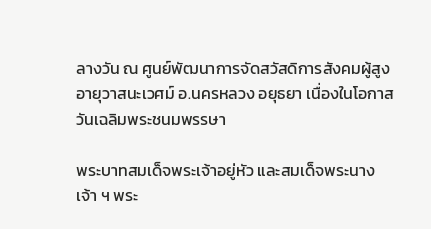ลางวัน ณ ศูนย์พัฒนาการจัดสวัสดิการสังคมผู้สูงอายุวาสนะเวศม์ อ.นครหลวง อยุธยา เนื่องในโอกาสวันเฉลิมพระชนมพรรษา

พระบาทสมเด็จพระเจ้าอยู่หัว และสมเด็จพระนางเจ้า ฯ พระ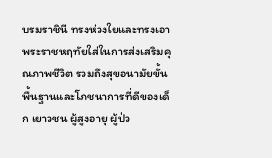บรมราชินี ทรงห่วงใยและทรงเอาพระราชหฤทัยใส่ในการส่งเสริมคุณภาพชีวิต รวมถึงสุขอนามัยขั้นพื้นฐานและโภชนาการที่ดีของเด็ก เยาวชน ผู้สูงอายุ ผู้ป่ว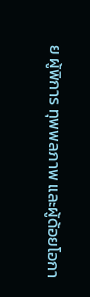ย ผู้พิการ ทุพพลภาพ และผู้ด้อยโอกา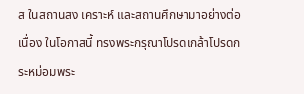ส ในสถานสง เคราะห์ และสถานศึกษามาอย่างต่อเนื่อง ในโอกาสนี้ ทรงพระกรุณาโปรดเกล้าโปรดกระหม่อมพระ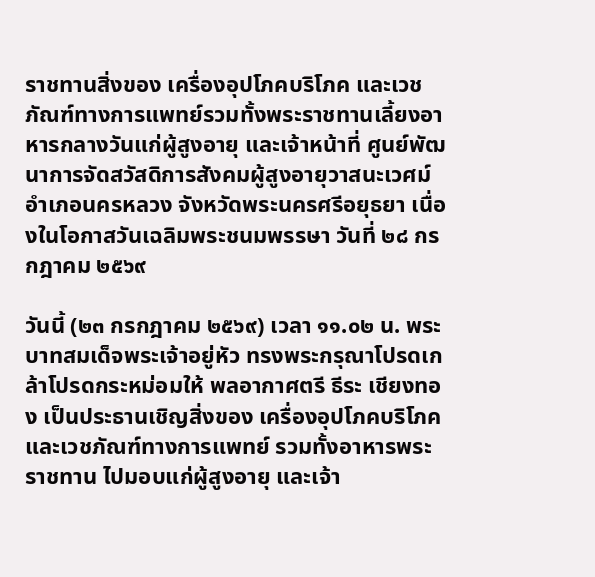ราชทานสิ่งของ เครื่องอุปโภคบริโภค และเวชภัณฑ์ทางการแพทย์รวมทั้งพระราชทานเลี้ยงอาหารกลางวันแก่ผู้สูงอายุ และเจ้าหน้าที่ ศูนย์พัฒนาการจัดสวัสดิการสังคมผู้สูงอายุวาสนะเวศม์ อำเภอนครหลวง จังหวัดพระนครศรีอยุธยา เนื่องในโอกาสวันเฉลิมพระชนมพรรษา วันที่ ๒๘ กรกฎาคม ๒๕๖๙

วันนี้ (๒๓ กรกฎาคม ๒๕๖๙) เวลา ๑๑.๐๒ น. พระบาทสมเด็จพระเจ้าอยู่หัว ทรงพระกรุณาโปรดเกล้าโปรดกระหม่อมให้ พลอากาศตรี ธีระ เชียงทอง เป็นประธานเชิญสิ่งของ เครื่องอุปโภคบริโภค และเวชภัณฑ์ทางการแพทย์ รวมทั้งอาหารพระราชทาน ไปมอบแก่ผู้สูงอายุ และเจ้า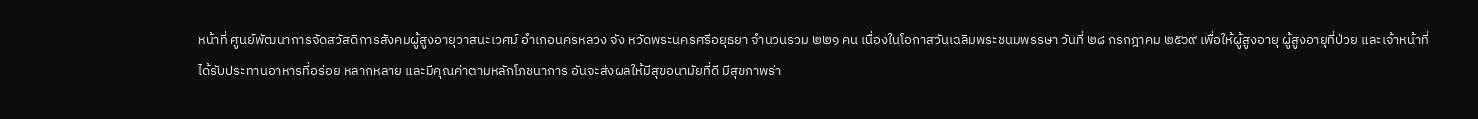หน้าที่ ศูนย์พัฒนาการจัดสวัสดิการสังคมผู้สูงอายุวาสนะเวศม์ อำเภอนครหลวง จัง หวัดพระนครศรีอยุธยา จำนวนรวม ๒๒๑ คน เนื่องในโอกาสวันเฉลิมพระชนมพรรษา วันที่ ๒๘ กรกฎาคม ๒๕๖๙ เพื่อให้ผู้สูงอายุ ผู้สูงอายุที่ป่วย และเจ้าหน้าที่ได้รับประทานอาหารที่อร่อย หลากหลาย และมีคุณค่าตามหลักโภชนาการ อันจะส่งผลให้มีสุขอนามัยที่ดี มีสุขภาพร่า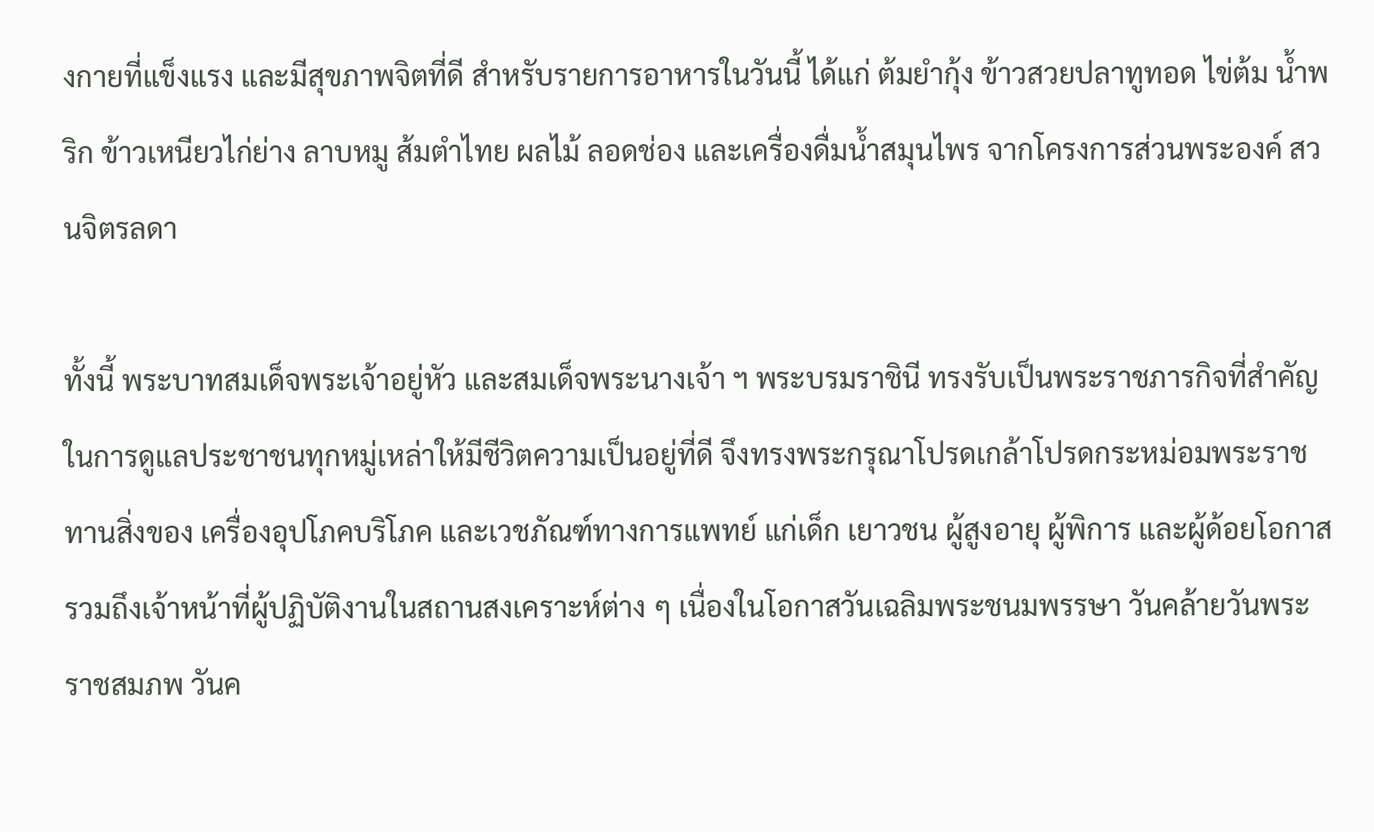งกายที่แข็งแรง และมีสุขภาพจิตที่ดี สำหรับรายการอาหารในวันนี้ ได้แก่ ต้มยำกุ้ง ข้าวสวยปลาทูทอด ไข่ต้ม น้ำพริก ข้าวเหนียวไก่ย่าง ลาบหมู ส้มตำไทย ผลไม้ ลอดช่อง และเครื่องดื่มน้ำสมุนไพร จากโครงการส่วนพระองค์ สวนจิตรลดา

ทั้งนี้ พระบาทสมเด็จพระเจ้าอยู่หัว และสมเด็จพระนางเจ้า ฯ พระบรมราชินี ทรงรับเป็นพระราชภารกิจที่สำคัญ ในการดูแลประชาชนทุกหมู่เหล่าให้มีชีวิตความเป็นอยู่ที่ดี จึงทรงพระกรุณาโปรดเกล้าโปรดกระหม่อมพระราชทานสิ่งของ เครื่องอุปโภคบริโภค และเวชภัณฑ์ทางการแพทย์ แก่เด็ก เยาวชน ผู้สูงอายุ ผู้พิการ และผู้ด้อยโอกาส รวมถึงเจ้าหน้าที่ผู้ปฏิบัติงานในสถานสงเคราะห์ต่าง ๆ เนื่องในโอกาสวันเฉลิมพระชนมพรรษา วันคล้ายวันพระราชสมภพ วันค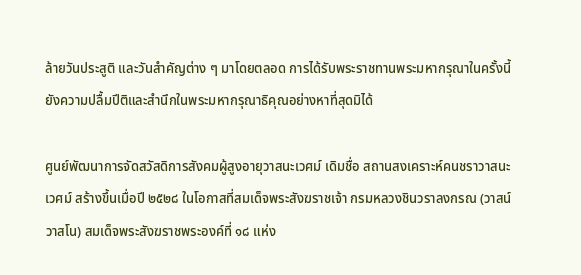ล้ายวันประสูติ และวันสำคัญต่าง ๆ มาโดยตลอด การได้รับพระราชทานพระมหากรุณาในครั้งนี้ ยังความปลื้มปีติและสำนึกในพระมหากรุณาธิคุณอย่างหาที่สุดมิได้

ศูนย์พัฒนาการจัดสวัสดิการสังคมผู้สูงอายุวาสนะเวศม์ เดิมชื่อ สถานสงเคราะห์คนชราวาสนะเวศม์ สร้างขึ้นเมื่อปี ๒๕๒๘ ในโอกาสที่สมเด็จพระสังฆราชเจ้า กรมหลวงชินวราลงกรณ (วาสน์ วาสโน) สมเด็จพระสังฆราชพระองค์ที่ ๑๘ แห่ง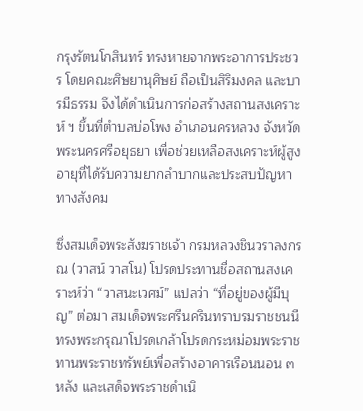กรุงรัตนโกสินทร์ ทรงหายจากพระอาการประชวร โดยคณะศิษยานุศิษย์ ถือเป็นสิริมงคล และบารมีธรรม จึงได้ดำเนินการก่อสร้างสถานสงเคราะห์ ฯ ขึ้นที่ตำบลบ่อโพง อำเภอนครหลวง จังหวัดพระนครศรีอยุธยา เพื่อช่วยเหลือสงเคราะห์ผู้สูงอายุที่ได้รับความยากลำบากและประสบปัญหาทางสังคม

ซึ่งสมเด็จพระสังฆราชเจ้า กรมหลวงชินวราลงกรณ (วาสน์ วาสโน) โปรดประทานชื่อสถานสงเคราะห์ว่า “วาสนะเวศม์” แปลว่า “ที่อยู่ของผู้มีบุญ” ต่อมา สมเด็จพระศรีนครินทราบรมราชชนนี ทรงพระกรุณาโปรดเกล้าโปรดกระหม่อมพระราชทานพระราชทรัพย์เพื่อสร้างอาคารเรือนนอน ๓ หลัง และเสด็จพระราชดำเนิ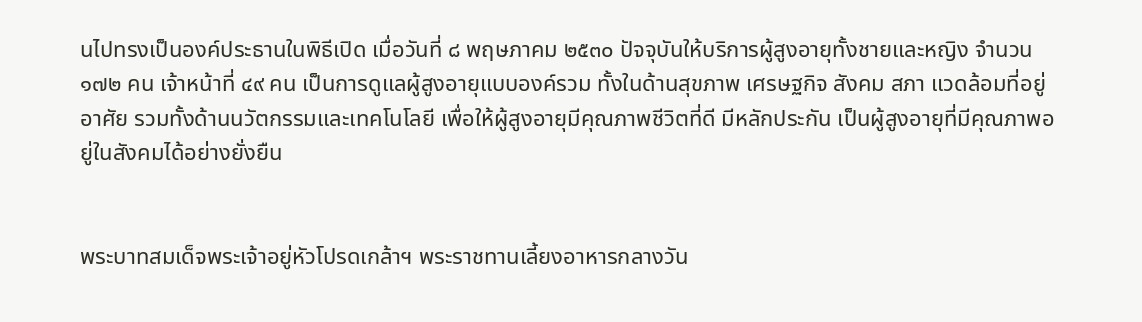นไปทรงเป็นองค์ประธานในพิธีเปิด เมื่อวันที่ ๘ พฤษภาคม ๒๕๓๐ ปัจจุบันให้บริการผู้สูงอายุทั้งชายและหญิง จำนวน ๑๗๒ คน เจ้าหน้าที่ ๔๙ คน เป็นการดูแลผู้สูงอายุแบบองค์รวม ทั้งในด้านสุขภาพ เศรษฐกิจ สังคม สภา แวดล้อมที่อยู่อาศัย รวมทั้งด้านนวัตกรรมและเทคโนโลยี เพื่อให้ผู้สูงอายุมีคุณภาพชีวิตที่ดี มีหลักประกัน เป็นผู้สูงอายุที่มีคุณภาพอยู่ในสังคมได้อย่างยั่งยืน


พระบาทสมเด็จพระเจ้าอยู่หัวโปรดเกล้าฯ พระราชทานเลี้ยงอาหารกลางวัน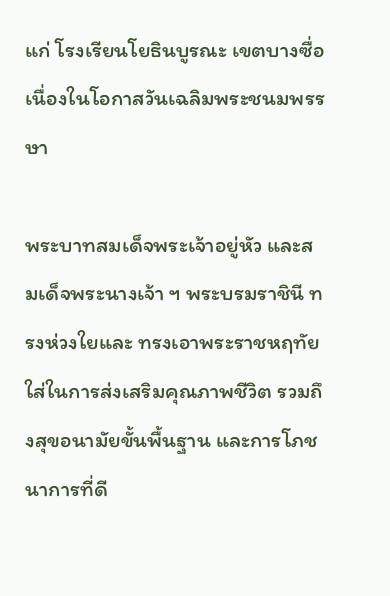แก่ โรงเรียนโยธินบูรณะ เขตบางซื่อ เนื่องในโอกาสวันเฉลิมพระชนมพรรษา

พระบาทสมเด็จพระเจ้าอยู่หัว และสมเด็จพระนางเจ้า ฯ พระบรมราชินี ทรงห่วงใยและ ทรงเอาพระราชหฤทัยใส่ในการส่งเสริมคุณภาพชีวิต รวมถึงสุขอนามัยขั้นพื้นฐาน และการโภชนาการที่ดี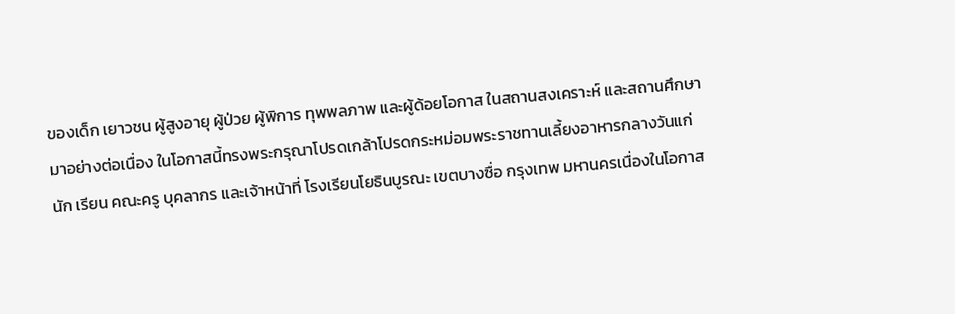ของเด็ก เยาวชน ผู้สูงอายุ ผู้ป่วย ผู้พิการ ทุพพลภาพ และผู้ด้อยโอกาส ในสถานสงเคราะห์ และสถานศึกษามาอย่างต่อเนื่อง ในโอกาสนี้ทรงพระกรุณาโปรดเกล้าโปรดกระหม่อมพระราชทานเลี้ยงอาหารกลางวันแก่นัก เรียน คณะครู บุคลากร และเจ้าหน้าที่ โรงเรียนโยธินบูรณะ เขตบางซื่อ กรุงเทพ มหานครเนื่องในโอกาส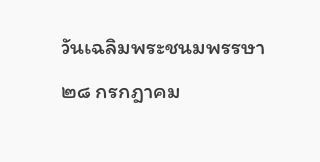วันเฉลิมพระชนมพรรษา ๒๘ กรกฎาคม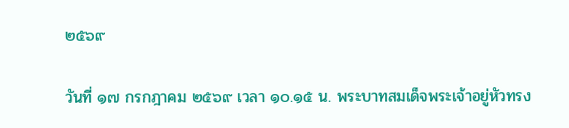๒๕๖๙

วันที่ ๑๗ กรกฎาคม ๒๕๖๙ เวลา ๑๐.๑๕ น. พระบาทสมเด็จพระเจ้าอยู่หัวทรง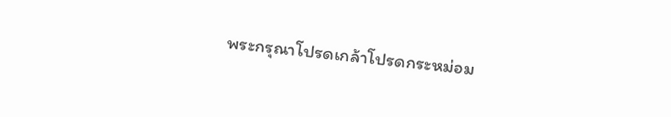พระกรุณาโปรดเกล้าโปรดกระหม่อม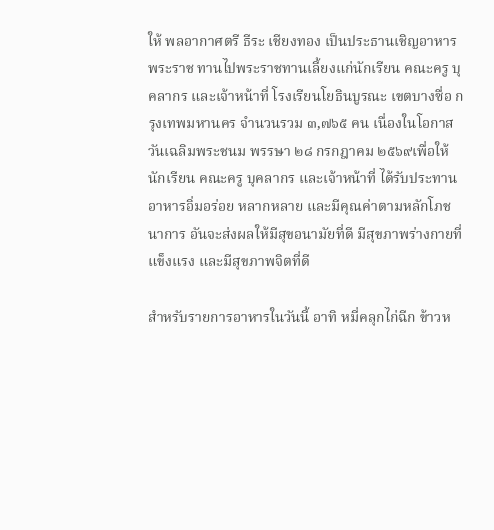ให้ พลอากาศตรี ธีระ เชียงทอง เป็นประธานเชิญอาหารพระราช ทานไปพระราชทานเลี้ยงแก่นักเรียน คณะครู บุคลากร และเจ้าหน้าที่ โรงเรียนโยธินบูรณะ เขตบางซื่อ กรุงเทพมหานคร จำนวนรวม ๓,๗๖๕ คน เนื่องในโอกาสวันเฉลิมพระชนม พรรษา ๒๘ กรกฎาคม ๒๕๖๙เพื่อให้นักเรียน คณะครู บุคลากร และเจ้าหน้าที่ ได้รับประทานอาหารอิ่มอร่อย หลากหลาย และมีคุณค่าตามหลักโภชนาการ อันจะส่งผลให้มีสุขอนามัยที่ดี มีสุขภาพร่างกายที่แข็งแรง และมีสุขภาพจิตที่ดี

สำหรับรายการอาหารในวันนี้ อาทิ หมี่คลุกไก่ฉีก ข้าวห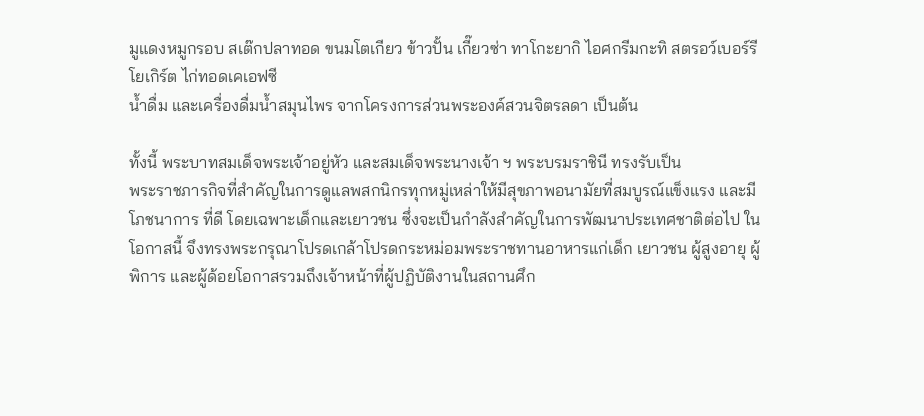มูแดงหมูกรอบ สเต๊กปลาทอด ขนมโตเกียว ข้าวปั้น เกี๊ยวซ่า ทาโกะยากิ ไอศกรีมกะทิ สตรอว์เบอร์รีโยเกิร์ต ไก่ทอดเคเอฟซี
น้ำดื่ม และเครื่องดื่มน้ำสมุนไพร จากโครงการส่วนพระองค์สวนจิตรลดา เป็นต้น

ทั้งนี้ พระบาทสมเด็จพระเจ้าอยู่หัว และสมเด็จพระนางเจ้า ฯ พระบรมราชินี ทรงรับเป็น
พระราชภารกิจที่สำคัญในการดูแลพสกนิกรทุกหมู่เหล่าให้มีสุขภาพอนามัยที่สมบูรณ์แข็งแรง และมีโภชนาการ ที่ดี โดยเฉพาะเด็กและเยาวชน ซึ่งจะเป็นกำลังสำคัญในการพัฒนาประเทศชาติต่อไป ในโอกาสนี้ จึงทรงพระกรุณาโปรดเกล้าโปรดกระหม่อมพระราชทานอาหารแก่เด็ก เยาวชน ผู้สูงอายุ ผู้พิการ และผู้ด้อยโอกาสรวมถึงเจ้าหน้าที่ผู้ปฏิบัติงานในสถานศึก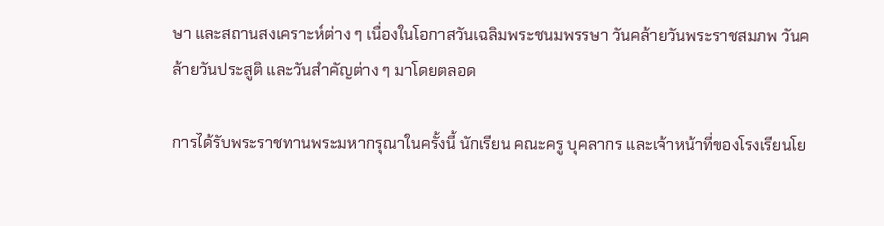ษา และสถานสงเคราะห์ต่าง ๆ เนื่องในโอกาสวันเฉลิมพระชนมพรรษา วันคล้ายวันพระราชสมภพ วันคล้ายวันประสูติ และวันสำคัญต่าง ๆ มาโดยตลอด

การได้รับพระราชทานพระมหากรุณาในครั้งนี้ นักเรียน คณะครู บุคลากร และเจ้าหน้าที่ของโรงเรียนโย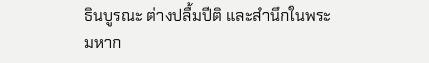ธินบูรณะ ต่างปลื้มปีติ และสำนึกในพระมหาก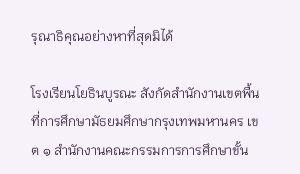รุณาธิคุณอย่างหาที่สุดมิได้

โรงเรียนโยธินบูรณะ สังกัดสำนักงานเขตพื้นที่การศึกษามัธยมศึกษากรุงเทพมหานคร เขต ๑ สำนักงานคณะกรรมการการศึกษาขั้น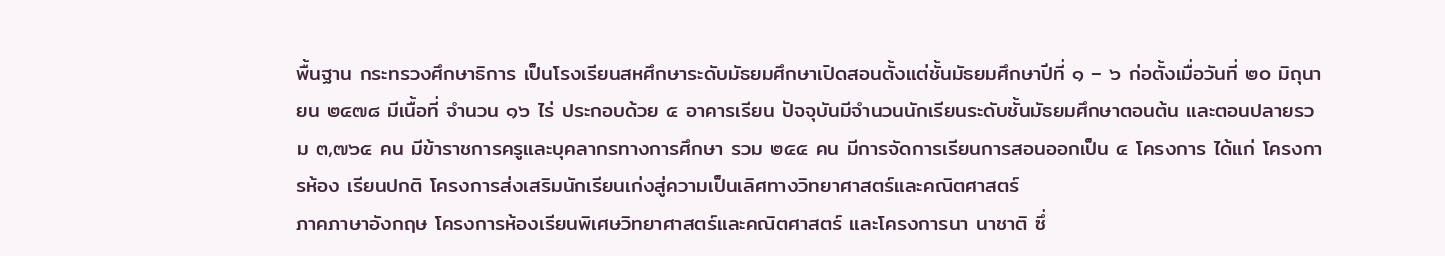พื้นฐาน กระทรวงศึกษาธิการ เป็นโรงเรียนสหศึกษาระดับมัธยมศึกษาเปิดสอนตั้งแต่ชั้นมัธยมศึกษาปีที่ ๑ – ๖ ก่อตั้งเมื่อวันที่ ๒๐ มิถุนายน ๒๔๗๘ มีเนื้อที่ จำนวน ๑๖ ไร่ ประกอบด้วย ๕ อาคารเรียน ปัจจุบันมีจำนวนนักเรียนระดับชั้นมัธยมศึกษาตอนต้น และตอนปลายรวม ๓,๗๖๕ คน มีข้าราชการครูและบุคลากรทางการศึกษา รวม ๒๕๕ คน มีการจัดการเรียนการสอนออกเป็น ๔ โครงการ ได้แก่ โครงการห้อง เรียนปกติ โครงการส่งเสริมนักเรียนเก่งสู่ความเป็นเลิศทางวิทยาศาสตร์และคณิตศาสตร์
ภาคภาษาอังกฤษ โครงการห้องเรียนพิเศษวิทยาศาสตร์และคณิตศาสตร์ และโครงการนา นาชาติ ซึ่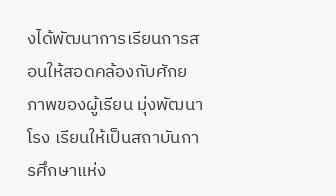งได้พัฒนาการเรียนการสอนให้สอดคล้องกับศักยภาพของผู้เรียน มุ่งพัฒนาโรง เรียนให้เป็นสถาบันการศึกษาแห่ง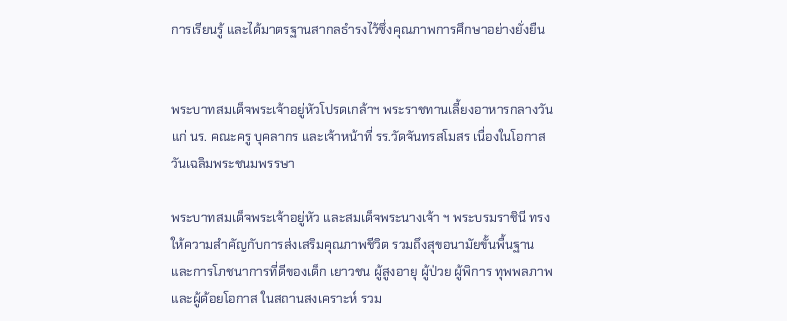การเรียนรู้ และได้มาตรฐานสากลธำรงไว้ซึ่งคุณภาพการศึกษาอย่างยั่งยืน


พระบาทสมเด็จพระเจ้าอยู่หัวโปรดเกล้าฯ พระราชทานเลี้ยงอาหารกลางวัน แก่ นร. คณะครู บุคลากร และเจ้าหน้าที่ รร.วัดจันทรสโมสร เนื่องในโอกาสวันเฉลิมพระชนมพรรษา

พระบาทสมเด็จพระเจ้าอยู่หัว และสมเด็จพระนางเจ้า ฯ พระบรมราชินี ทรงให้ความสำคัญกับการส่งเสริมคุณภาพชีวิต รวมถึงสุขอนามัยขั้นพื้นฐาน และการโภชนาการที่ดีของเด็ก เยาวชน ผู้สูงอายุ ผู้ป่วย ผู้พิการ ทุพพลภาพ และผู้ด้อยโอกาส ในสถานสงเคราะห์ รวม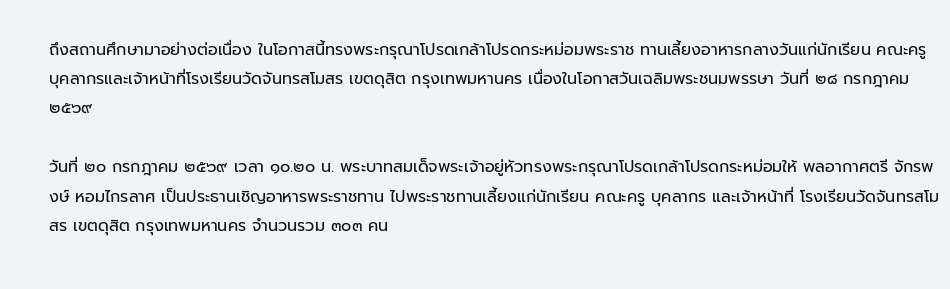ถึงสถานศึกษามาอย่างต่อเนื่อง ในโอกาสนี้ทรงพระกรุณาโปรดเกล้าโปรดกระหม่อมพระราช ทานเลี้ยงอาหารกลางวันแก่นักเรียน คณะครู บุคลากรและเจ้าหน้าที่โรงเรียนวัดจันทรสโมสร เขตดุสิต กรุงเทพมหานคร เนื่องในโอกาสวันเฉลิมพระชนมพรรษา วันที่ ๒๘ กรกฎาคม ๒๕๖๙

วันที่ ๒๐ กรกฎาคม ๒๕๖๙ เวลา ๑๐.๒๐ น. พระบาทสมเด็จพระเจ้าอยู่หัวทรงพระกรุณาโปรดเกล้าโปรดกระหม่อมให้ พลอากาศตรี จักรพงษ์ หอมไกรลาศ เป็นประธานเชิญอาหารพระราชทาน ไปพระราชทานเลี้ยงแก่นักเรียน คณะครู บุคลากร และเจ้าหน้าที่ โรงเรียนวัดจันทรสโมสร เขตดุสิต กรุงเทพมหานคร จำนวนรวม ๓๐๓ คน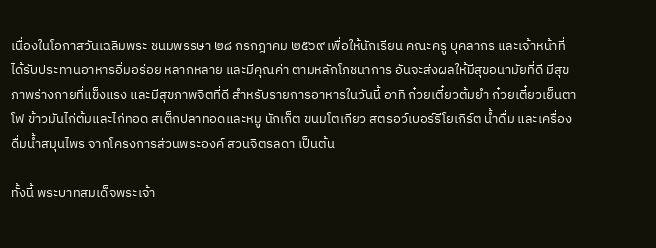เนื่องในโอกาสวันเฉลิมพระ ชนมพรรษา ๒๘ กรกฎาคม ๒๕๖๙ เพื่อให้นักเรียน คณะครู บุคลากร และเจ้าหน้าที่ ได้รับประทานอาหารอิ่มอร่อย หลากหลาย และมีคุณค่า ตามหลักโภชนาการ อันจะส่งผลให้มีสุขอนามัยที่ดี มีสุขภาพร่างกายที่แข็งแรง และมีสุขภาพจิตที่ดี สำหรับรายการอาหารในวันนี้ อาทิ ก๋วยเตี๋ยวต้มยำ ก๋วยเตี๋ยวเย็นตาโฟ ข้าวมันไก่ต้มและไก่ทอด สเต็กปลาทอดและหมู นักเก็ต ขนมโตเกียว สตรอว์เบอร์รีโยเกิร์ต น้ำดื่ม และเครื่องดื่มน้ำสมุนไพร จากโครงการส่วนพระองค์ สวนจิตรลดา เป็นต้น

ทั้งนี้ พระบาทสมเด็จพระเจ้า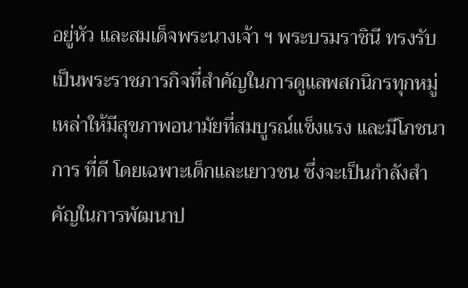อยู่หัว และสมเด็จพระนางเจ้า ฯ พระบรมราชินี ทรงรับเป็นพระราชภารกิจที่สำคัญในการดูแลพสกนิกรทุกหมู่เหล่าให้มีสุขภาพอนามัยที่สมบูรณ์แข็งแรง และมีโภชนาการ ที่ดี โดยเฉพาะเด็กและเยาวชน ซึ่งจะเป็นกำลังสำคัญในการพัฒนาป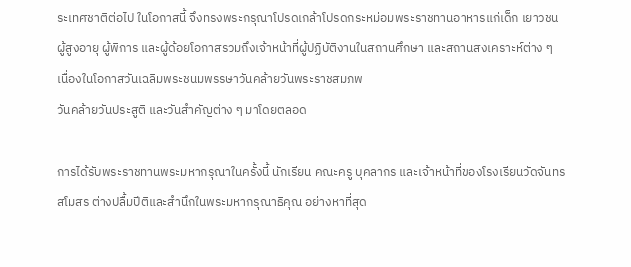ระเทศชาติต่อไป ในโอกาสนี้ จึงทรงพระกรุณาโปรดเกล้าโปรดกระหม่อมพระราชทานอาหารแก่เด็ก เยาวชน ผู้สูงอายุ ผู้พิการ และผู้ด้อยโอกาสรวมถึงเจ้าหน้าที่ผู้ปฏิบัติงานในสถานศึกษา และสถานสงเคราะห์ต่าง ๆ เนื่องในโอกาสวันเฉลิมพระชนมพรรษาวันคล้ายวันพระราชสมภพ
วันคล้ายวันประสูติ และวันสำคัญต่าง ๆ มาโดยตลอด

การได้รับพระราชทานพระมหากรุณาในครั้งนี้ นักเรียน คณะครู บุคลากร และเจ้าหน้าที่ของโรงเรียนวัดจันทรสโมสร ต่างปลื้มปีติและสำนึกในพระมหากรุณาธิคุณ อย่างหาที่สุด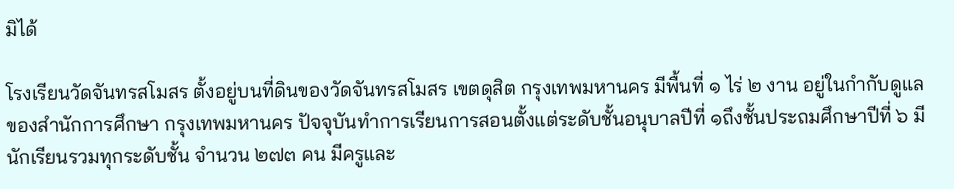มิได้

โรงเรียนวัดจันทรสโมสร ตั้งอยู่บนที่ดินของวัดจันทรสโมสร เขตดุสิต กรุงเทพมหานคร มีพื้นที่ ๑ ไร่ ๒ งาน อยู่ในกำกับดูแลของสำนักการศึกษา กรุงเทพมหานคร ปัจจุบันทำการเรียนการสอนตั้งแต่ระดับชั้นอนุบาลปีที่ ๑ถึงชั้นประถมศึกษาปีที่ ๖ มีนักเรียนรวมทุกระดับชั้น จำนวน ๒๗๓ คน มีครูและ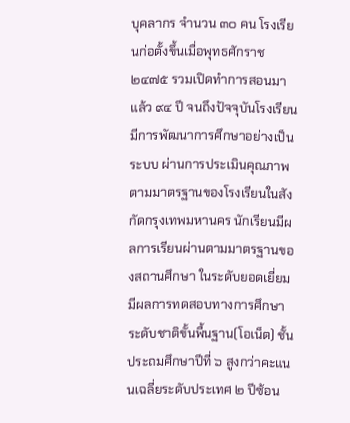บุคลากร จำนวน ๓๐ คน โรงเรียนก่อตั้งขึ้นเมื่อพุทธศักราช ๒๔๗๕ รวมเปิดทำการสอนมาแล้ว ๙๔ ปี จนถึงปัจจุบันโรงเรียนมีการพัฒนาการศึกษาอย่างเป็นระบบ ผ่านการประเมินคุณภาพตามมาตรฐานของโรงเรียนในสังกัดกรุงเทพมหานคร นักเรียนมีผลการเรียนผ่านตามมาตรฐานของสถานศึกษา ในระดับยอดเยี่ยม มีผลการทดสอบทางการศึกษาระดับชาติขั้นพื้นฐาน(โอเน็ต) ชั้นประถมศึกษาปีที่ ๖ สูงกว่าคะแนนเฉลี่ยระดับประเทศ ๒ ปีซ้อน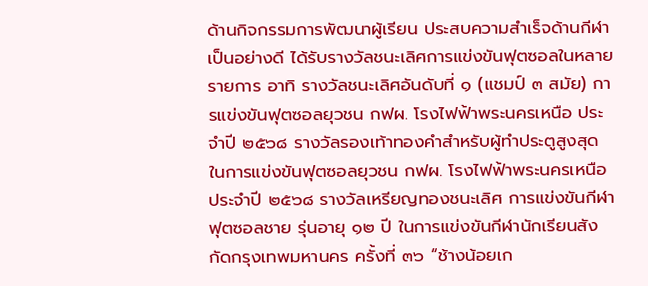ด้านกิจกรรมการพัฒนาผู้เรียน ประสบความสำเร็จด้านกีฬาเป็นอย่างดี ได้รับรางวัลชนะเลิศการแข่งขันฟุตซอลในหลายรายการ อาทิ รางวัลชนะเลิศอันดับที่ ๑ (แชมป์ ๓ สมัย) การแข่งขันฟุตซอลยุวชน กฟผ. โรงไฟฟ้าพระนครเหนือ ประจำปี ๒๕๖๘ รางวัลรองเท้าทองคําสำหรับผู้ทําประตูสูงสุด ในการแข่งขันฟุตซอลยุวชน กฟผ. โรงไฟฟ้าพระนครเหนือ ประจำปี ๒๕๖๘ รางวัลเหรียญทองชนะเลิศ การแข่งขันกีฬาฟุตซอลชาย รุ่นอายุ ๑๒ ปี ในการแข่งขันกีฬานักเรียนสังกัดกรุงเทพมหานคร ครั้งที่ ๓๖ “ช้างน้อยเก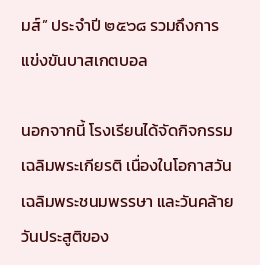มส์” ประจำปี ๒๕๖๘ รวมถึงการแข่งขันบาสเกตบอล

นอกจากนี้ โรงเรียนได้จัดกิจกรรมเฉลิมพระเกียรติ เนื่องในโอกาสวันเฉลิมพระชนมพรรษา และวันคล้ายวันประสูติของ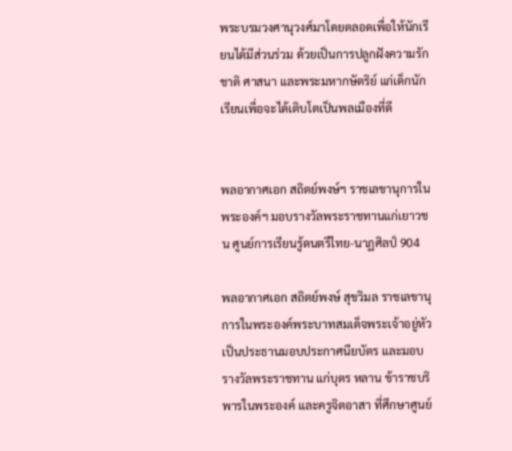พระบรมวงศานุวงศ์มาโดยตลอดเพื่อให้นักเรียนได้มีส่วนร่วม ด้วยเป็นการปลูกฝังความรักชาติ ศาสนา และพระมหากษัตริย์ แก่เด็กนักเรียนเพื่อจะได้เติบโตเป็นพลเมืองที่ดี


พลอากาศเอก สถิตย์พงษ์ฯ ราชเลขานุการในพระองค์ฯ มอบรางวัลพระราชทานแก่เยาวชน ศูนย์การเรียนรู้ดนตรีไทย-นาฏศิลป์ 904

พลอากาศเอก สถิตย์พงษ์ สุขวิมล ราชเลขานุการในพระองค์พระบาทสมเด็จพระเจ้าอยู่หัว เป็นประธานมอบประกาศนียบัตร และมอบรางวัลพระราชทาน แก่บุตร หลาน ข้าราชบริพารในพระองค์ และครูจิตอาสา ที่ศึกษาศูนย์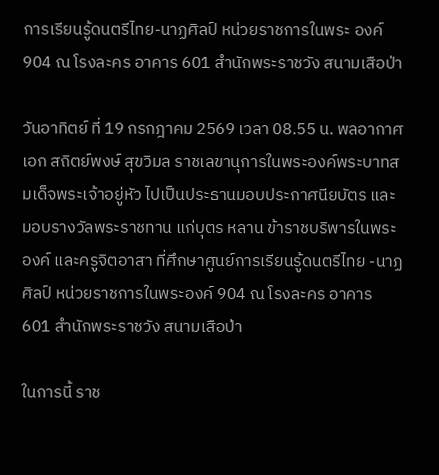การเรียนรู้ดนตรีไทย-นาฏศิลป์ หน่วยราชการในพระ องค์ 904 ณ โรงละคร อาคาร 601 สำนักพระราชวัง สนามเสือป่า

วันอาทิตย์ ที่ 19 กรกฎาคม 2569 เวลา 08.55 น. พลอากาศเอก สถิตย์พงษ์ สุขวิมล ราชเลขานุการในพระองค์พระบาทสมเด็จพระเจ้าอยู่หัว ไปเป็นประธานมอบประกาศนียบัตร และมอบรางวัลพระราชทาน แก่บุตร หลาน ข้าราชบริพารในพระองค์ และครูจิตอาสา ที่ศึกษาศูนย์การเรียนรู้ดนตรีไทย -นาฏศิลป์ หน่วยราชการในพระองค์ 904 ณ โรงละคร อาคาร 601 สำนักพระราชวัง สนามเสือป่า

ในการนี้ ราช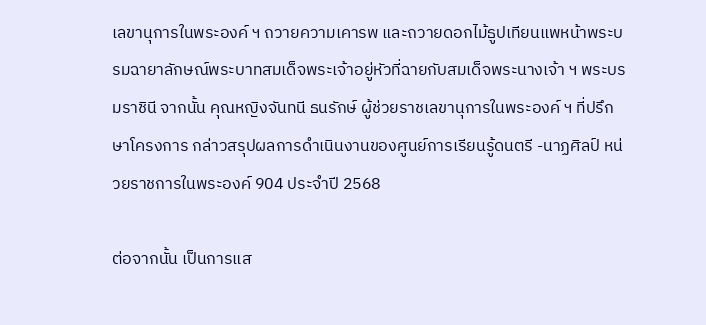เลขานุการในพระองค์ ฯ ถวายความเคารพ และถวายดอกไม้ธูปเทียนแพหน้าพระบรมฉายาลักษณ์พระบาทสมเด็จพระเจ้าอยู่หัวที่ฉายกับสมเด็จพระนางเจ้า ฯ พระบรมราชินี จากนั้น คุณหญิงจันทนี ธนรักษ์ ผู้ช่วยราชเลขานุการในพระองค์ ฯ ที่ปรึกษาโครงการ กล่าวสรุปผลการดำเนินงานของศูนย์การเรียนรู้ดนตรี -นาฏศิลป์ หน่วยราชการในพระองค์ 904 ประจำปี 2568

ต่อจากนั้น เป็นการแส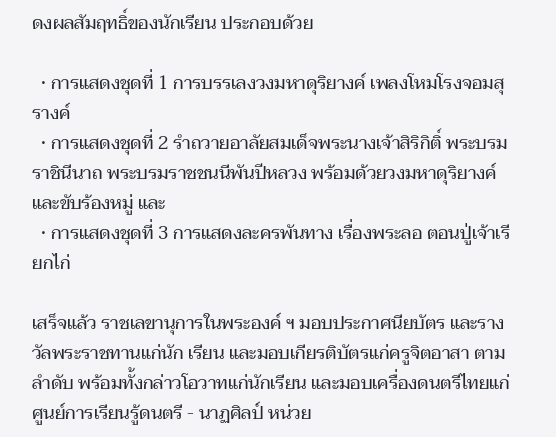ดงผลสัมฤทธิ์ของนักเรียน ประกอบด้วย

  • การแสดงชุดที่ 1 การบรรเลงวงมหาดุริยางค์ เพลงโหมโรงจอมสุรางค์
  • การแสดงชุดที่ 2 รำถวายอาลัยสมเด็จพระนางเจ้าสิริกิติ์ พระบรมราชินีนาถ พระบรมราชชนนีพันปีหลวง พร้อมด้วยวงมหาดุริยางค์ และขับร้องหมู่ และ
  • การแสดงชุดที่ 3 การแสดงละครพันทาง เรื่องพระลอ ตอนปู่เจ้าเรียกไก่

เสร็จแล้ว ราชเลขานุการในพระองค์ ฯ มอบประกาศนียบัตร และรางวัลพระราชทานแก่นัก เรียน และมอบเกียรติบัตรแก่ครูจิตอาสา ตามลำดับ พร้อมทั้งกล่าวโอวาทแก่นักเรียน และมอบเครื่องดนตรีไทยแก่ศูนย์การเรียนรู้ดนตรี - นาฏศิลป์ หน่วย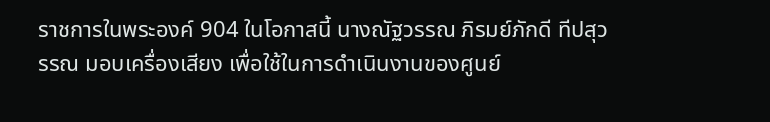ราชการในพระองค์ 904 ในโอกาสนี้ นางณัฐวรรณ ภิรมย์ภักดี ทีปสุวรรณ มอบเครื่องเสียง เพื่อใช้ในการดำเนินงานของศูนย์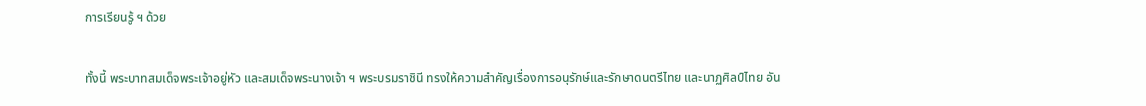การเรียนรู้ ฯ ด้วย

ทั้งนี้ พระบาทสมเด็จพระเจ้าอยู่หัว และสมเด็จพระนางเจ้า ฯ พระบรมราชินี ทรงให้ความสำคัญเรื่องการอนุรักษ์และรักษาดนตรีไทย และนาฏศิลป์ไทย อัน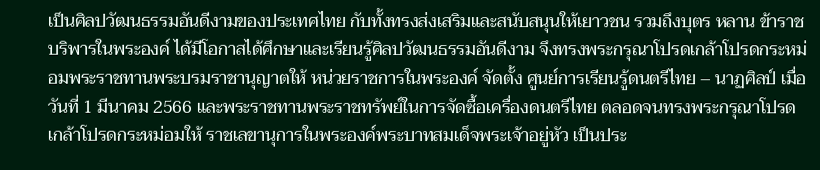เป็นศิลปวัฒนธรรมอันดีงามของประเทศไทย กับทั้งทรงส่งเสริมและสนับสนุนให้เยาวชน รวมถึงบุตร หลาน ข้าราชบริพารในพระองค์ ได้มีโอกาสได้ศึกษาและเรียนรู้ศิลปวัฒนธรรมอันดีงาม จึงทรงพระกรุณาโปรดเกล้าโปรดกระหม่อมพระราชทานพระบรมราชานุญาตให้ หน่วยราชการในพระองค์ จัดตั้ง ศูนย์การเรียนรู้ดนตรีไทย – นาฏศิลป์ เมื่อวันที่ 1 มีนาคม 2566 และพระราชทานพระราชทรัพย์ในการจัดซื้อเครื่องดนตรีไทย ตลอดจนทรงพระกรุณาโปรดเกล้าโปรดกระหม่อมให้ ราชเลขานุการในพระองค์พระบาทสมเด็จพระเจ้าอยู่หัว เป็นประ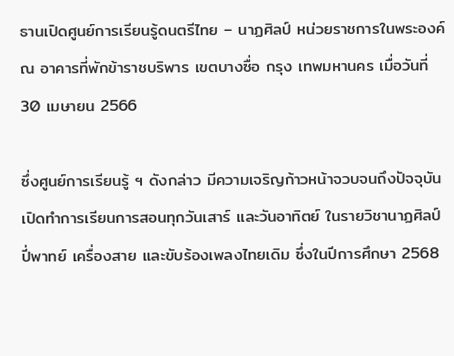ธานเปิดศูนย์การเรียนรู้ดนตรีไทย – นาฏศิลป์ หน่วยราชการในพระองค์ ณ อาคารที่พักข้าราชบริพาร เขตบางซื่อ กรุง เทพมหานคร เมื่อวันที่ 30 เมษายน 2566

ซึ่งศูนย์การเรียนรู้ ฯ ดังกล่าว มีความเจริญก้าวหน้าจวบจนถึงปัจจุบัน เปิดทำการเรียนการสอนทุกวันเสาร์ และวันอาทิตย์ ในรายวิชานาฏศิลป์ ปี่พาทย์ เครื่องสาย และขับร้องเพลงไทยเดิม ซึ่งในปีการศึกษา 2568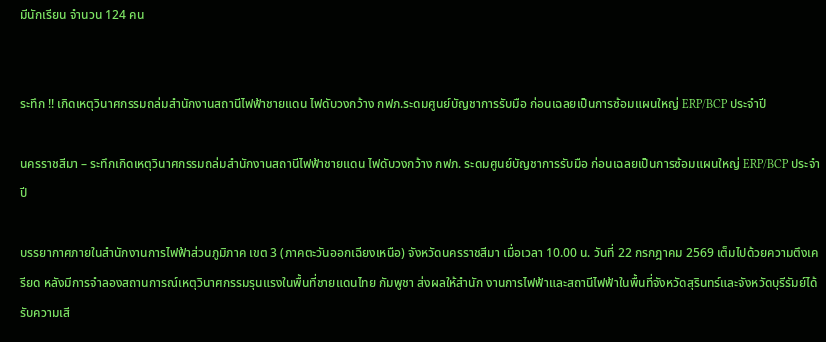มีนักเรียน จำนวน 124 คน


ระทึก !! เกิดเหตุวินาศกรรมถล่มสำนักงานสถานีไฟฟ้าชายแดน ไฟดับวงกว้าง กฟภ.ระดมศูนย์บัญชาการรับมือ ก่อนเฉลยเป็นการซ้อมแผนใหญ่ ERP/BCP ประจำปี

นครราชสีมา – ระทึกเกิดเหตุวินาศกรรมถล่มสำนักงานสถานีไฟฟ้าชายแดน ไฟดับวงกว้าง กฟภ. ระดมศูนย์บัญชาการรับมือ ก่อนเฉลยเป็นการซ้อมแผนใหญ่ ERP/BCP ประจำปี

บรรยากาศภายในสำนักงานการไฟฟ้าส่วนภูมิภาค เขต 3 (ภาคตะวันออกเฉียงเหนือ) จังหวัดนครราชสีมา เมื่อเวลา 10.00 น. วันที่ 22 กรกฎาคม 2569 เต็มไปด้วยความตึงเครียด หลังมีการจำลองสถานการณ์เหตุวินาศกรรมรุนแรงในพื้นที่ชายแดนไทย กัมพูชา ส่งผลให้สำนัก งานการไฟฟ้าและสถานีไฟฟ้าในพื้นที่จังหวัดสุรินทร์และจังหวัดบุรีรัมย์ได้รับความเสี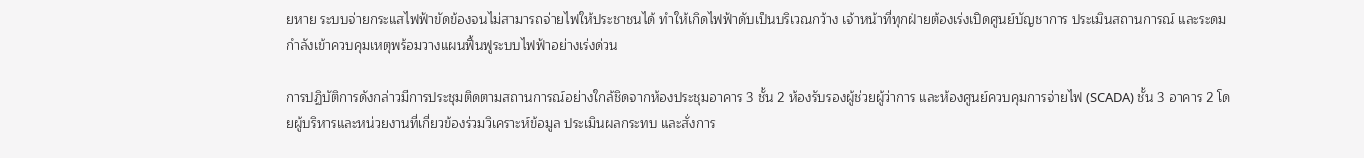ยหาย ระบบจ่ายกระแสไฟฟ้าขัดข้องจนไม่สามารถจ่ายไฟให้ประชาชนได้ ทำให้เกิดไฟฟ้าดับเป็นบริเวณกว้าง เจ้าหน้าที่ทุกฝ่ายต้องเร่งเปิดศูนย์บัญชาการ ประเมินสถานการณ์ และระดมกำลังเข้าควบคุมเหตุพร้อมวางแผนฟื้นฟูระบบไฟฟ้าอย่างเร่งด่วน

การปฏิบัติการดังกล่าวมีการประชุมติดตามสถานการณ์อย่างใกล้ชิดจากห้องประชุมอาคาร 3 ชั้น 2 ห้องรับรองผู้ช่วยผู้ว่าการ และห้องศูนย์ควบคุมการจ่ายไฟ (SCADA) ชั้น 3 อาคาร 2 โดยผู้บริหารและหน่วยงานที่เกี่ยวข้องร่วมวิเคราะห์ข้อมูล ประเมินผลกระทบ และสั่งการ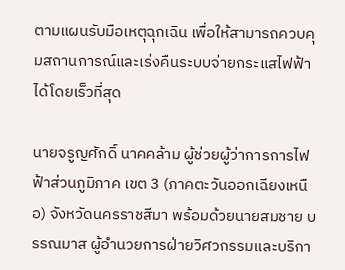ตามแผนรับมือเหตุฉุกเฉิน เพื่อให้สามารถควบคุมสถานการณ์และเร่งคืนระบบจ่ายกระแสไฟฟ้าได้โดยเร็วที่สุด

นายจรูญศักดิ์ นาคคล้าม ผู้ช่วยผู้ว่าการการไฟฟ้าส่วนภูมิภาค เขต 3 (ภาคตะวันออกเฉียงเหนือ) จังหวัดนครราชสีมา พร้อมด้วยนายสมชาย บรรณมาส ผู้อำนวยการฝ่ายวิศวกรรมและบริกา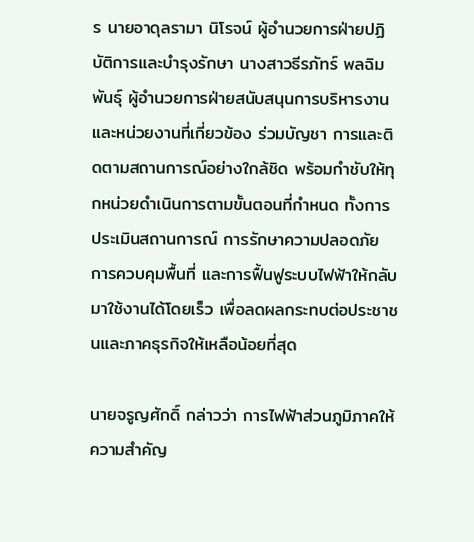ร นายอาดุลรามา นิโรจน์ ผู้อำนวยการฝ่ายปฏิบัติการและบำรุงรักษา นางสาวธีรภัทร์ พลฉิมพันธุ์ ผู้อำนวยการฝ่ายสนับสนุนการบริหารงาน และหน่วยงานที่เกี่ยวข้อง ร่วมบัญชา การและติดตามสถานการณ์อย่างใกล้ชิด พร้อมกำชับให้ทุกหน่วยดำเนินการตามขั้นตอนที่กำหนด ทั้งการประเมินสถานการณ์ การรักษาความปลอดภัย การควบคุมพื้นที่ และการฟื้นฟูระบบไฟฟ้าให้กลับมาใช้งานได้โดยเร็ว เพื่อลดผลกระทบต่อประชาชนและภาคธุรกิจให้เหลือน้อยที่สุด

นายจรูญศักดิ์ กล่าวว่า การไฟฟ้าส่วนภูมิภาคให้ความสำคัญ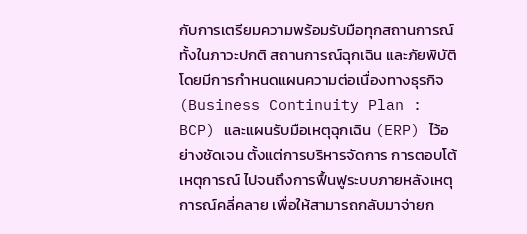กับการเตรียมความพร้อมรับมือทุกสถานการณ์ ทั้งในภาวะปกติ สถานการณ์ฉุกเฉิน และภัยพิบัติ โดยมีการกำหนดแผนความต่อเนื่องทางธุรกิจ (Business Continuity Plan : BCP) และแผนรับมือเหตุฉุกเฉิน (ERP) ไว้อย่างชัดเจน ตั้งแต่การบริหารจัดการ การตอบโต้เหตุการณ์ ไปจนถึงการฟื้นฟูระบบภายหลังเหตุการณ์คลี่คลาย เพื่อให้สามารถกลับมาจ่ายก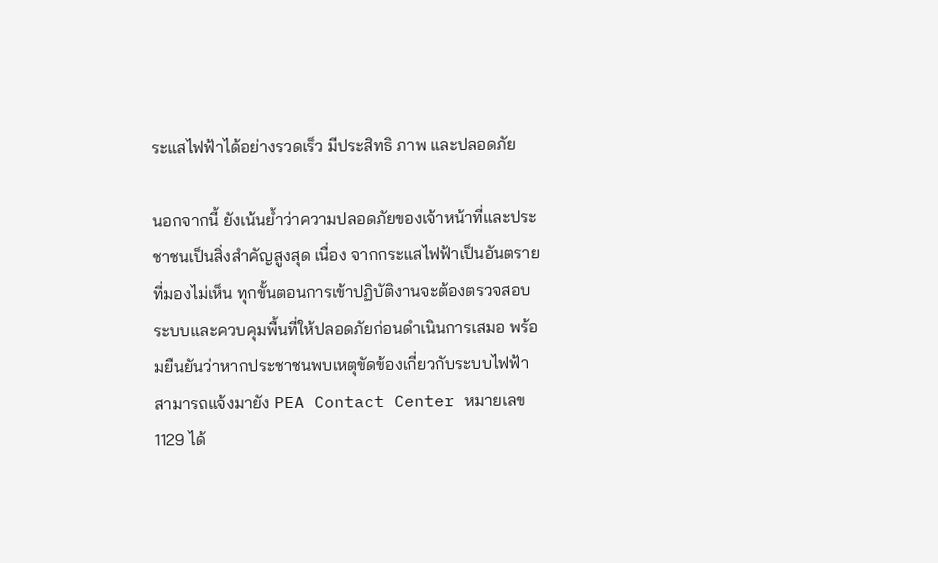ระแสไฟฟ้าได้อย่างรวดเร็ว มีประสิทธิ ภาพ และปลอดภัย

นอกจากนี้ ยังเน้นย้ำว่าความปลอดภัยของเจ้าหน้าที่และประชาชนเป็นสิ่งสำคัญสูงสุด เนื่อง จากกระแสไฟฟ้าเป็นอันตรายที่มองไม่เห็น ทุกขั้นตอนการเข้าปฏิบัติงานจะต้องตรวจสอบระบบและควบคุมพื้นที่ให้ปลอดภัยก่อนดำเนินการเสมอ พร้อมยืนยันว่าหากประชาชนพบเหตุขัดข้องเกี่ยวกับระบบไฟฟ้า สามารถแจ้งมายัง PEA Contact Center หมายเลข 1129 ได้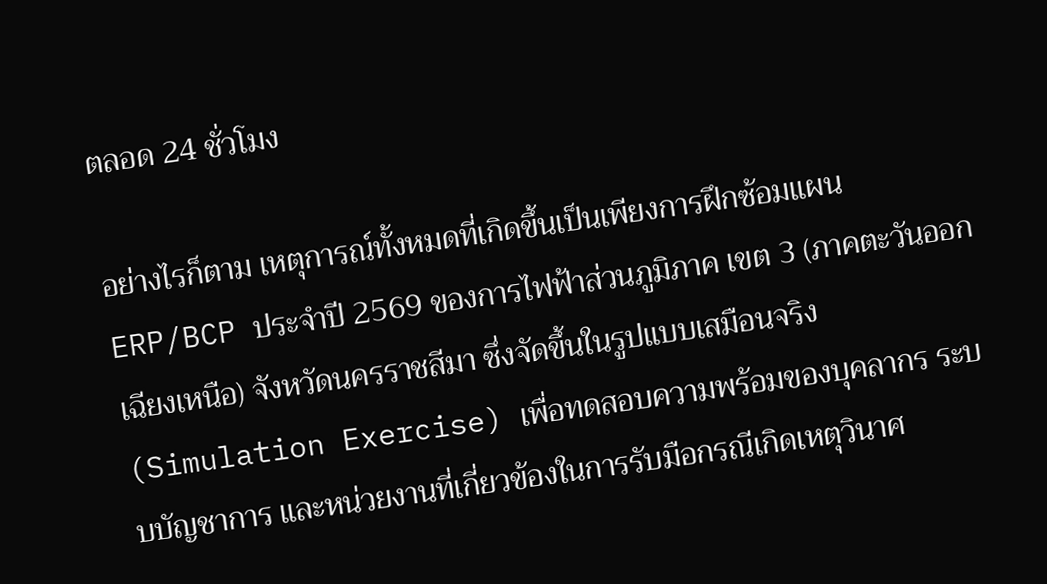ตลอด 24 ชั่วโมง

อย่างไรก็ตาม เหตุการณ์ทั้งหมดที่เกิดขึ้นเป็นเพียงการฝึกซ้อมแผน ERP/BCP ประจำปี 2569 ของการไฟฟ้าส่วนภูมิภาค เขต 3 (ภาคตะวันออกเฉียงเหนือ) จังหวัดนครราชสีมา ซึ่งจัดขึ้นในรูปแบบเสมือนจริง (Simulation Exercise) เพื่อทดสอบความพร้อมของบุคลากร ระบบบัญชาการ และหน่วยงานที่เกี่ยวข้องในการรับมือกรณีเกิดเหตุวินาศ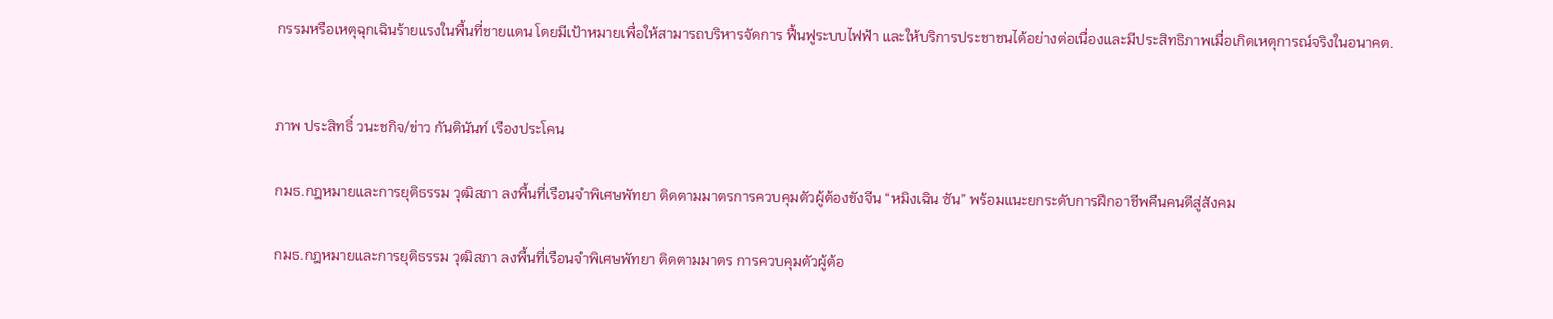กรรมหรือเหตุฉุกเฉินร้ายแรงในพื้นที่ชายแดน โดยมีเป้าหมายเพื่อให้สามารถบริหารจัดการ ฟื้นฟูระบบไฟฟ้า และให้บริการประชาชนได้อย่างต่อเนื่องและมีประสิทธิภาพเมื่อเกิดเหตุการณ์จริงในอนาคต.


ภาพ ประสิทธิ์ วนะชกิจ/ข่าว กันตินันท์ เรืองประโคน

กมธ.กฎหมายและการยุติธรรม วุฒิสภา ลงพื้นที่เรือนจำพิเศษพัทยา ติดตามมาตรการควบคุมตัวผู้ต้องขังจีน “หมิงเฉิน ซัน” พร้อมแนะยกระดับการฝึกอาชีพคืนคนดีสู่สังคม

กมธ.กฎหมายและการยุติธรรม วุฒิสภา ลงพื้นที่เรือนจำพิเศษพัทยา ติดตามมาตร การควบคุมตัวผู้ต้อ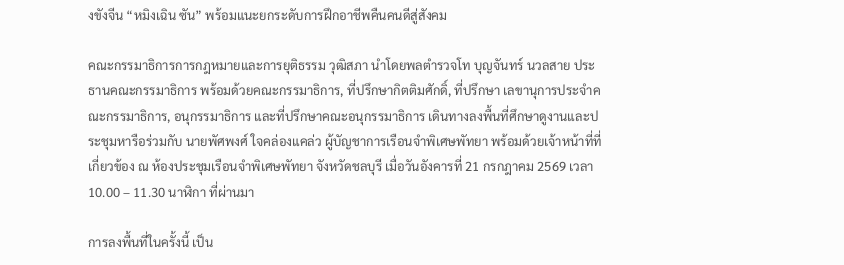งขังจีน “หมิงเฉิน ซัน” พร้อมแนะยกระดับการฝึกอาชีพคืนคนดีสู่สังคม

คณะกรรมาธิการการกฎหมายและการยุติธรรม วุฒิสภา นำโดยพลตำรวจโท บุญจันทร์ นวลสาย ประธานคณะกรรมาธิการ พร้อมด้วยคณะกรรมาธิการ, ที่ปรึกษากิตติมศักดิ์, ที่ปรึกษา เลขานุการประจำคณะกรรมาธิการ, อนุกรรมาธิการ และที่ปรึกษาคณะอนุกรรมาธิการ เดินทางลงพื้นที่ศึกษาดูงานและประชุมหารือร่วมกับ นายพัศพงศ์ ใจคล่องแคล่ว ผู้บัญชาการเรือนจำพิเศษพัทยา พร้อมด้วยเจ้าหน้าที่ที่เกี่ยวข้อง ณ ห้องประชุมเรือนจำพิเศษพัทยา จังหวัดชลบุรี เมื่อวันอังคารที่ 21 กรกฎาคม 2569 เวลา 10.00 – 11.30 นาฬิกา ที่ผ่านมา

การลงพื้นที่ในครั้งนี้ เป็น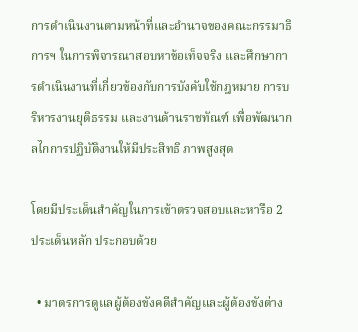การดำเนินงานตามหน้าที่และอำนาจของคณะกรรมาธิการฯ ในการพิจารณาสอบหาข้อเท็จจริง และศึกษาการดำเนินงานที่เกี่ยวข้องกับการบังคับใช้กฎหมาย การบริหารงานยุติธรรม และงานด้านราชทัณฑ์ เพื่อพัฒนากลไกการปฏิบัติงานให้มีประสิทธิ ภาพสูงสุด

โดยมีประเด็นสำคัญในการเข้าตรวจสอบและหารือ 2 ประเด็นหลัก ประกอบด้วย

  • มาตรการดูแลผู้ต้องขังคดีสำคัญและผู้ต้องขังต่าง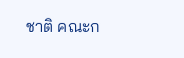ชาติ คณะก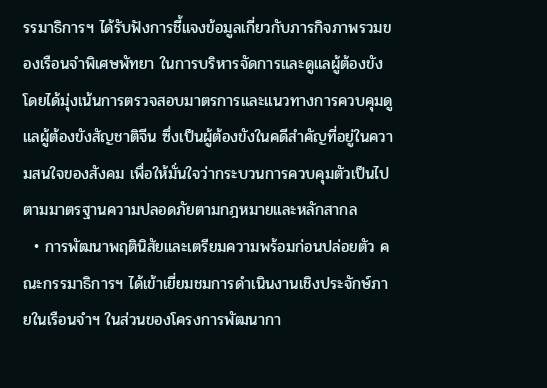รรมาธิการฯ ได้รับฟังการชี้แจงข้อมูลเกี่ยวกับภารกิจภาพรวมของเรือนจำพิเศษพัทยา ในการบริหารจัดการและดูแลผู้ต้องขัง โดยได้มุ่งเน้นการตรวจสอบมาตรการและแนวทางการควบคุมดูแลผู้ต้องขังสัญชาติจีน ซึ่งเป็นผู้ต้องขังในคดีสำคัญที่อยู่ในความสนใจของสังคม เพื่อให้มั่นใจว่ากระบวนการควบคุมตัวเป็นไปตามมาตรฐานความปลอดภัยตามกฎหมายและหลักสากล
  • การพัฒนาพฤตินิสัยและเตรียมความพร้อมก่อนปล่อยตัว คณะกรรมาธิการฯ ได้เข้าเยี่ยมชมการดำเนินงานเชิงประจักษ์ภายในเรือนจำฯ ในส่วนของโครงการพัฒนากา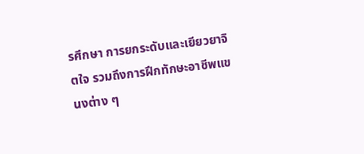รศึกษา การยกระดับและเยียวยาจิตใจ รวมถึงการฝึกทักษะอาชีพแขนงต่าง ๆ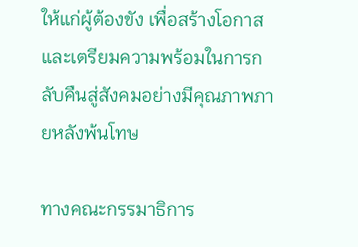ให้แก่ผู้ต้องขัง เพื่อสร้างโอกาสและเตรียมความพร้อมในการกลับคืนสู่สังคมอย่างมีคุณภาพภายหลังพ้นโทษ

ทางคณะกรรมาธิการ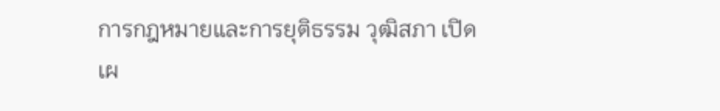การกฎหมายและการยุติธรรม วุฒิสภา เปิดเผ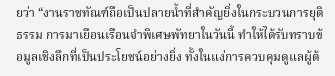ยว่า “งานราชทัณฑ์ถือเป็นปลายน้ำที่สำคัญยิ่งในกระบวนการยุติธรรม การมาเยือนเรือนจำพิเศษพัทยาในวันนี้ ทำให้ได้รับทราบข้อมูลเชิงลึกที่เป็นประโยชน์อย่างยิ่ง ทั้งในแง่การควบคุมดูแลผู้ต้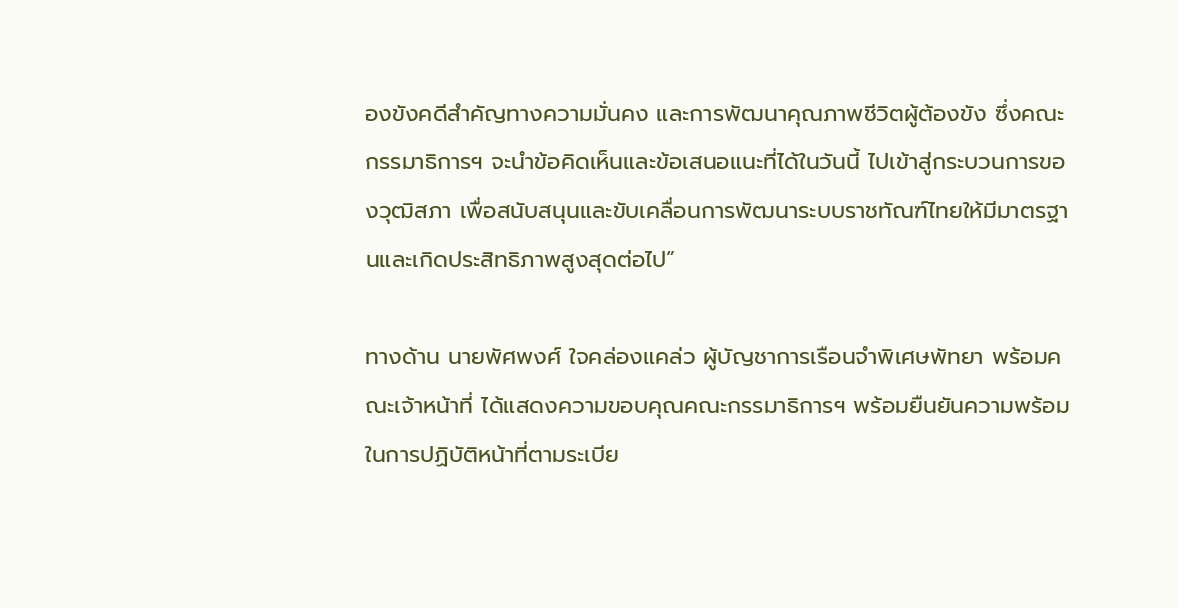องขังคดีสำคัญทางความมั่นคง และการพัฒนาคุณภาพชีวิตผู้ต้องขัง ซึ่งคณะกรรมาธิการฯ จะนำข้อคิดเห็นและข้อเสนอแนะที่ได้ในวันนี้ ไปเข้าสู่กระบวนการของวุฒิสภา เพื่อสนับสนุนและขับเคลื่อนการพัฒนาระบบราชทัณฑ์ไทยให้มีมาตรฐานและเกิดประสิทธิภาพสูงสุดต่อไป”

ทางด้าน นายพัศพงศ์ ใจคล่องแคล่ว ผู้บัญชาการเรือนจำพิเศษพัทยา พร้อมคณะเจ้าหน้าที่ ได้แสดงความขอบคุณคณะกรรมาธิการฯ พร้อมยืนยันความพร้อมในการปฏิบัติหน้าที่ตามระเบีย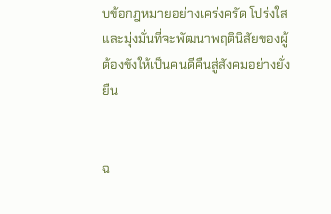บข้อกฎหมายอย่างเคร่งครัด โปร่งใส และมุ่งมั่นที่จะพัฒนาพฤตินิสัยของผู้ต้องขังให้เป็นคนดีคืนสู่สังคมอย่างยั่งยืน


ฉ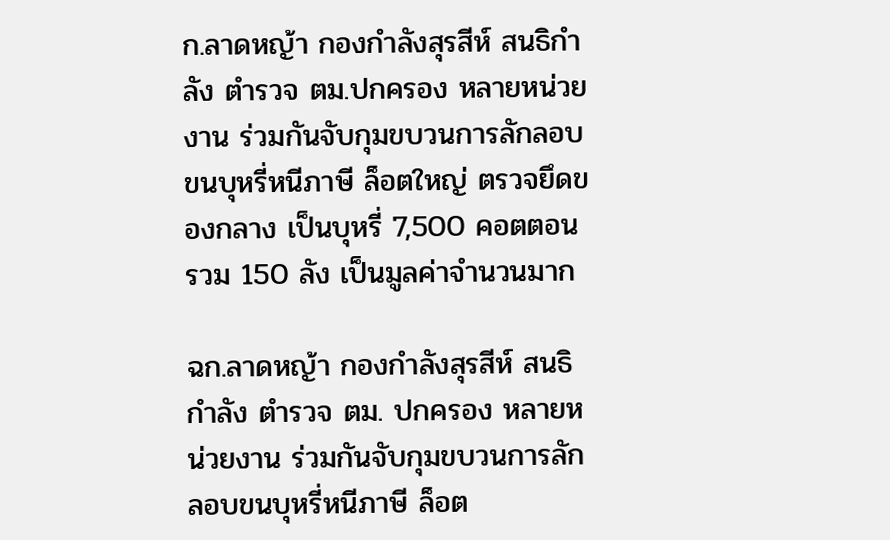ก.ลาดหญ้า กองกำลังสุรสีห์ สนธิกำลัง ตำรวจ ตม.ปกครอง หลายหน่วยงาน ร่วมกันจับกุมขบวนการลักลอบขนบุหรี่หนีภาษี ล็อตใหญ่ ตรวจยึดของกลาง เป็นบุหรี่ 7,500 คอตตอน รวม 150 ลัง เป็นมูลค่าจำนวนมาก

ฉก.ลาดหญ้า กองกำลังสุรสีห์ สนธิกำลัง ตำรวจ ตม. ปกครอง หลายหน่วยงาน ร่วมกันจับกุมขบวนการลักลอบขนบุหรี่หนีภาษี ล็อต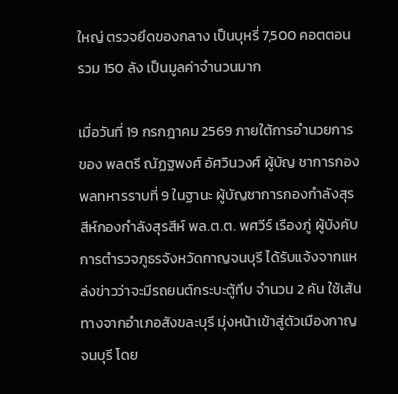ใหญ่ ตรวจยึดของกลาง เป็นบุหรี่ 7,500 คอตตอน รวม 150 ลัง เป็นมูลค่าจำนวนมาก

เมื่อวันที่ 19 กรกฎาคม 2569 ภายใต้การอำนวยการของ พลตรี ณัฏฐพงศ์ อัศวินวงศ์ ผู้บัญ ชาการกองพลทหารราบที่ 9 ในฐานะ ผู้บัญชาการกองกำลังสุรสีห์กองกำลังสุรสีห์ พล.ต.ต. พศวีร์ เรืองภู่ ผู้บังคับการตำรวจภูธรจังหวัดกาญจนบุรี ได้รับแจ้งจากแหล่งข่าวว่าจะมีรถยนต์กระบะตู้ทึบ จำนวน 2 คัน ใช้เส้นทางจากอำเภอสังขละบุรี มุ่งหน้าเข้าสู่ตัวเมืองกาญจนบุรี โดย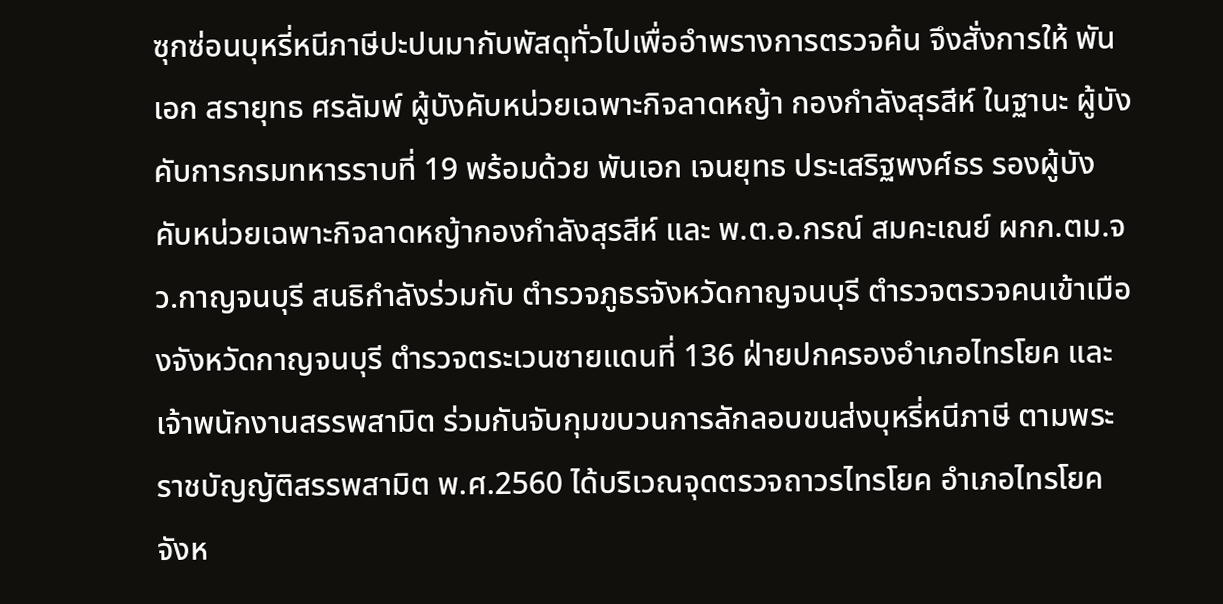ซุกซ่อนบุหรี่หนีภาษีปะปนมากับพัสดุทั่วไปเพื่ออำพรางการตรวจค้น จึงสั่งการให้ พันเอก สรายุทธ ศรลัมพ์ ผู้บังคับหน่วยเฉพาะกิจลาดหญ้า กองกำลังสุรสีห์ ในฐานะ ผู้บังคับการกรมทหารราบที่ 19 พร้อมด้วย พันเอก เจนยุทธ ประเสริฐพงศ์ธร รองผู้บังคับหน่วยเฉพาะกิจลาดหญ้ากองกำลังสุรสีห์ และ พ.ต.อ.กรณ์ สมคะเณย์ ผกก.ตม.จว.กาญจนบุรี สนธิกำลังร่วมกับ ตำรวจภูธรจังหวัดกาญจนบุรี ตำรวจตรวจคนเข้าเมืองจังหวัดกาญจนบุรี ตำรวจตระเวนชายแดนที่ 136 ฝ่ายปกครองอำเภอไทรโยค และเจ้าพนักงานสรรพสามิต ร่วมกันจับกุมขบวนการลักลอบขนส่งบุหรี่หนีภาษี ตามพระราชบัญญัติสรรพสามิต พ.ศ.2560 ได้บริเวณจุดตรวจถาวรไทรโยค อำเภอไทรโยค จังห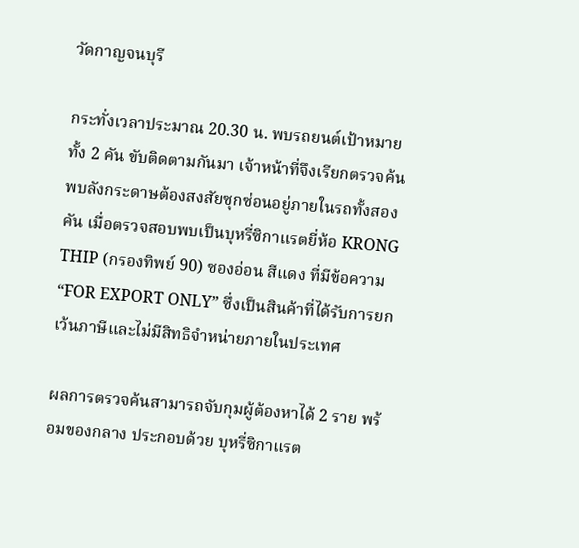วัดกาญจนบุรี

กระทั่งเวลาประมาณ 20.30 น. พบรถยนต์เป้าหมายทั้ง 2 คัน ขับติดตามกันมา เจ้าหน้าที่จึงเรียกตรวจค้น พบลังกระดาษต้องสงสัยซุกซ่อนอยู่ภายในรถทั้งสองคัน เมื่อตรวจสอบพบเป็นบุหรี่ซิกาแรตยี่ห้อ KRONG THIP (กรองทิพย์ 90) ซองอ่อน สีแดง ที่มีข้อความ “FOR EXPORT ONLY” ซึ่งเป็นสินค้าที่ได้รับการยกเว้นภาษีและไม่มีสิทธิจำหน่ายภายในประเทศ

ผลการตรวจค้นสามารถจับกุมผู้ต้องหาได้ 2 ราย พร้อมของกลาง ประกอบด้วย บุหรี่ซิกาแรต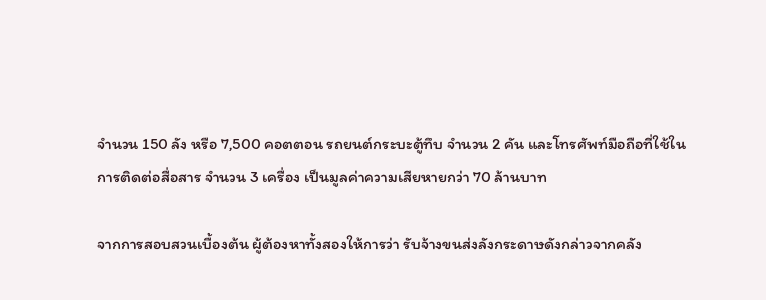จำนวน 150 ลัง หรือ 7,500 คอตตอน รถยนต์กระบะตู้ทึบ จำนวน 2 คัน และโทรศัพท์มือถือที่ใช้ในการติดต่อสื่อสาร จำนวน 3 เครื่อง เป็นมูลค่าความเสียหายกว่า 70 ล้านบาท

จากการสอบสวนเบื้องต้น ผู้ต้องหาทั้งสองให้การว่า รับจ้างขนส่งลังกระดาษดังกล่าวจากคลัง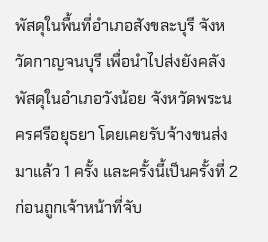พัสดุในพื้นที่อำเภอสังขละบุรี จังหวัดกาญจนบุรี เพื่อนำไปส่งยังคลังพัสดุในอำเภอวังน้อย จังหวัดพระนครศรีอยุธยา โดยเคยรับจ้างขนส่งมาแล้ว 1 ครั้ง และครั้งนี้เป็นครั้งที่ 2 ก่อนถูกเจ้าหน้าที่จับ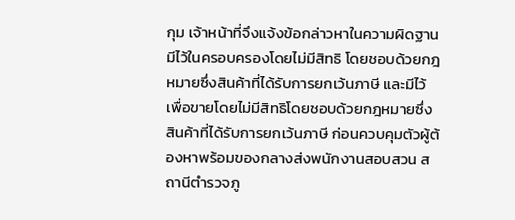กุม เจ้าหน้าที่จึงแจ้งข้อกล่าวหาในความผิดฐาน มีไว้ในครอบครองโดยไม่มีสิทธิ โดยชอบด้วยกฎหมายซึ่งสินค้าที่ได้รับการยกเว้นภาษี และมีไว้เพื่อขายโดยไม่มีสิทธิโดยชอบด้วยกฎหมายซึ่งสินค้าที่ได้รับการยกเว้นภาษี ก่อนควบคุมตัวผู้ต้องหาพร้อมของกลางส่งพนักงานสอบสวน สถานีตำรวจภู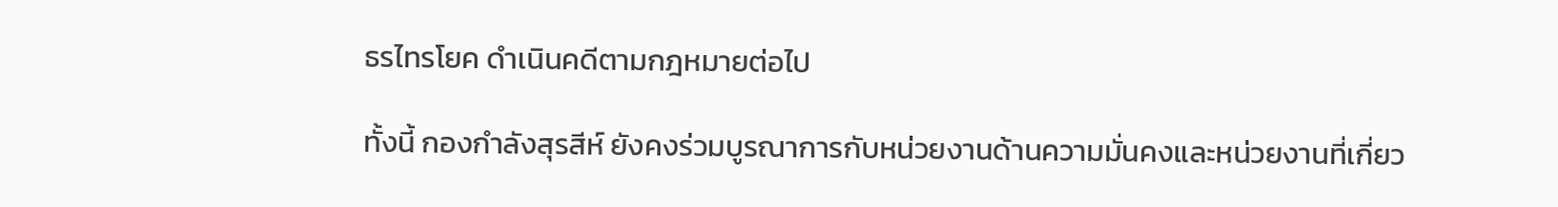ธรไทรโยค ดำเนินคดีตามกฎหมายต่อไป

ทั้งนี้ กองกำลังสุรสีห์ ยังคงร่วมบูรณาการกับหน่วยงานด้านความมั่นคงและหน่วยงานที่เกี่ยว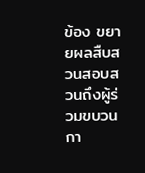ข้อง ขยายผลสืบสวนสอบสวนถึงผู้ร่วมขบวนกา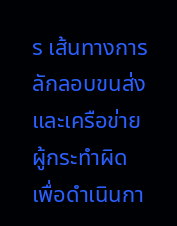ร เส้นทางการลักลอบขนส่ง และเครือข่ายผู้กระทำผิด เพื่อดำเนินกา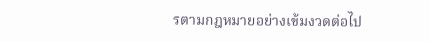รตามกฎหมายอย่างเข้มงวดต่อไป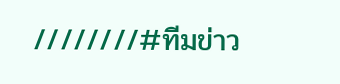////////#ทีมข่าว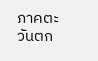ภาคตะวันตก